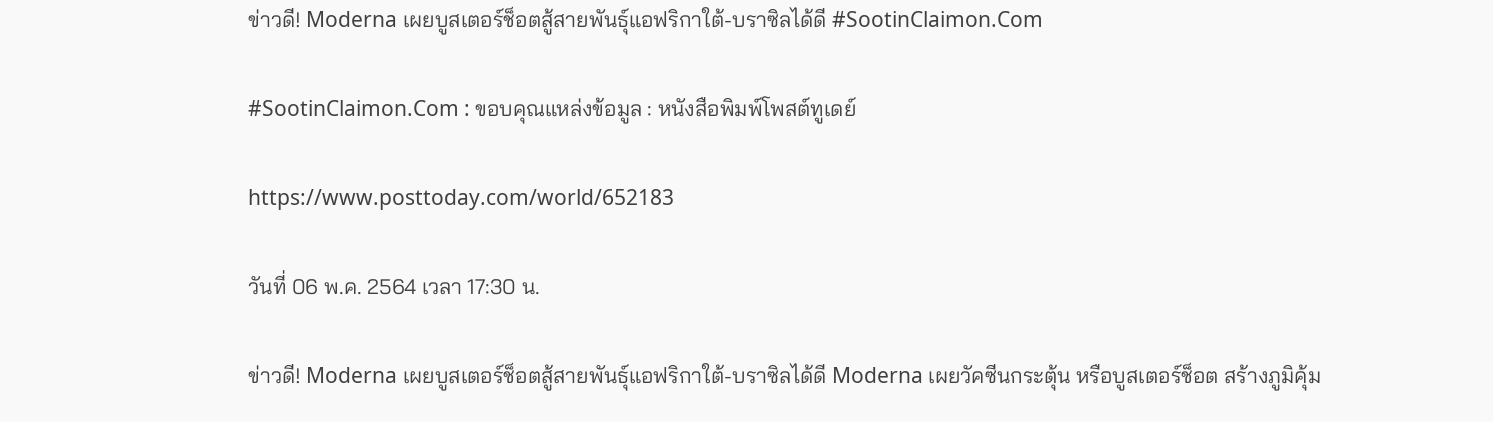ข่าวดี! Moderna เผยบูสเตอร์ช็อตสู้สายพันธุ์แอฟริกาใต้-บราซิลได้ดี #SootinClaimon.Com

#SootinClaimon.Com : ขอบคุณแหล่งข้อมูล : หนังสือพิมพ์โพสต์ทูเดย์

https://www.posttoday.com/world/652183

วันที่ 06 พ.ค. 2564 เวลา 17:30 น.

ข่าวดี! Moderna เผยบูสเตอร์ช็อตสู้สายพันธุ์แอฟริกาใต้-บราซิลได้ดี Moderna เผยวัคซีนกระตุ้น หรือบูสเตอร์ช็อต สร้างภูมิคุ้ม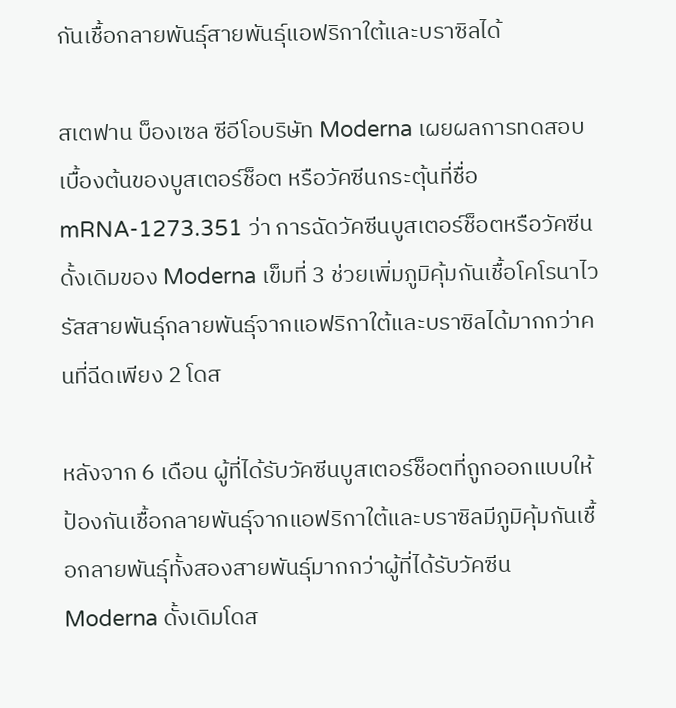กันเชื้อกลายพันธุ์สายพันธุ์แอฟริกาใต้และบราซิลได้

สเตฟาน บ็องเซล ซีอีโอบริษัท Moderna เผยผลการทดสอบเบื้องต้นของบูสเตอร์ช็อต หรือวัคซีนกระตุ้นที่ชื่อ mRNA-1273.351 ว่า การฉัดวัคซีนบูสเตอร์ช็อตหรือวัคซีนดั้งเดิมของ Moderna เข็มที่ 3 ช่วยเพิ่มภูมิคุ้มกันเชื้อโคโรนาไวรัสสายพันธุ์กลายพันธุ์จากแอฟริกาใต้และบราซิลได้มากกว่าคนที่ฉีดเพียง 2 โดส

หลังจาก 6 เดือน ผู้ที่ได้รับวัคซีนบูสเตอร์ช็อตที่ถูกออกแบบให้ป้องกันเชื้อกลายพันธุ์จากแอฟริกาใต้และบราซิลมีภูมิคุ้มกันเชื้อกลายพันธุ์ทั้งสองสายพันธุ์มากกว่าผู้ที่ได้รับวัคซีน Moderna ดั้งเดิมโดส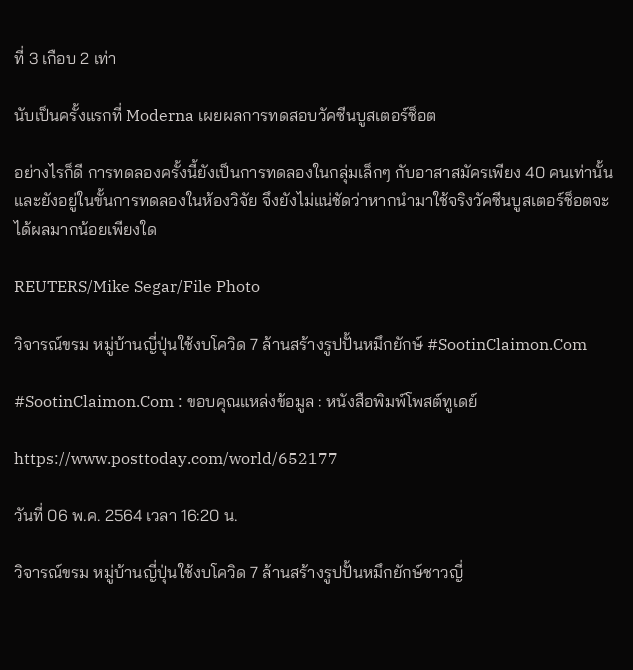ที่ 3 เกือบ 2 เท่า

นับเป็นครั้งแรกที่ Moderna เผยผลการทดสอบวัคซีนบูสเตอร์ช็อต

อย่างไรก็ดี การทดลองครั้งนี้ยังเป็นการทดลองในกลุ่มเล็กๆ กับอาสาสมัครเพียง 40 คนเท่านั้น และยังอยู่ในขั้นการทดลองในห้องวิจัย จึงยังไม่แน่ชัดว่าหากนำมาใช้จริงวัคซีนบูสเตอร์ช็อตจะได้ผลมากน้อยเพียงใด

REUTERS/Mike Segar/File Photo

วิจารณ์ขรม หมู่บ้านญี่ปุ่นใช้งบโควิด 7 ล้านสร้างรูปปั้นหมึกยักษ์ #SootinClaimon.Com

#SootinClaimon.Com : ขอบคุณแหล่งข้อมูล : หนังสือพิมพ์โพสต์ทูเดย์

https://www.posttoday.com/world/652177

วันที่ 06 พ.ค. 2564 เวลา 16:20 น.

วิจารณ์ขรม หมู่บ้านญี่ปุ่นใช้งบโควิด 7 ล้านสร้างรูปปั้นหมึกยักษ์ชาวญี่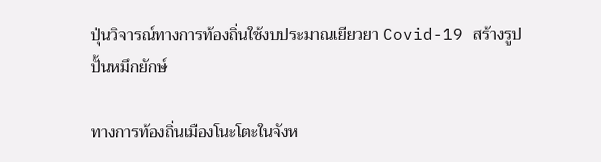ปุ่นวิจารณ์ทางการท้องถิ่นใช้งบประมาณเยียวยา Covid-19 สร้างรูปปั้นหมึกยักษ์

ทางการท้องถิ่นเมืองโนะโตะในจังห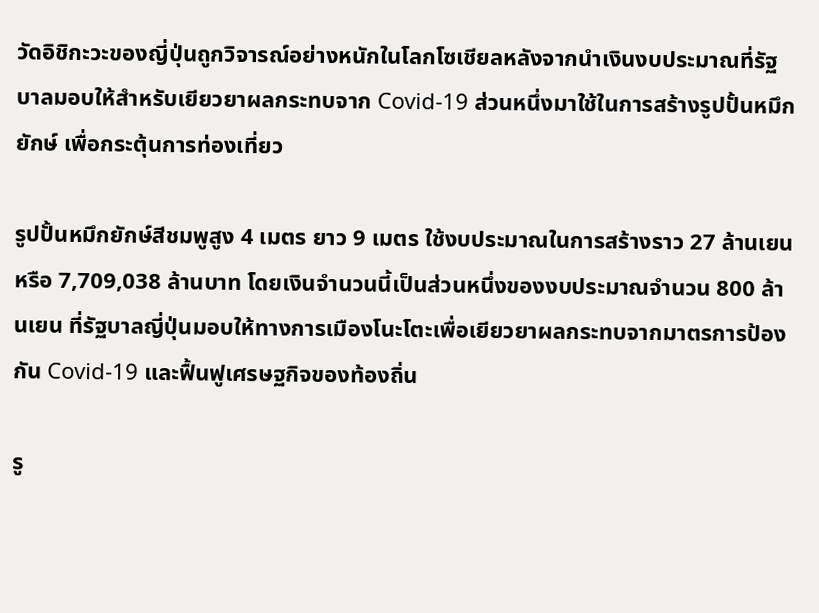วัดอิชิกะวะของญี่ปุ่นถูกวิจารณ์อย่างหนักในโลกโซเชียลหลังจากนำเงินงบประมาณที่รัฐบาลมอบให้สำหรับเยียวยาผลกระทบจาก Covid-19 ส่วนหนึ่งมาใช้ในการสร้างรูปปั้นหมึกยักษ์ เพื่อกระตุ้นการท่องเที่ยว

รูปปั้นหมึกยักษ์สีชมพูสูง 4 เมตร ยาว 9 เมตร ใช้งบประมาณในการสร้างราว 27 ล้านเยน หรือ 7,709,038 ล้านบาท โดยเงินจำนวนนี้เป็นส่วนหนึ่งของงบประมาณจำนวน 800 ล้านเยน ที่รัฐบาลญี่ปุ่นมอบให้ทางการเมืองโนะโตะเพื่อเยียวยาผลกระทบจากมาตรการป้องกัน Covid-19 และฟื้นฟูเศรษฐกิจของท้องถิ่น

รู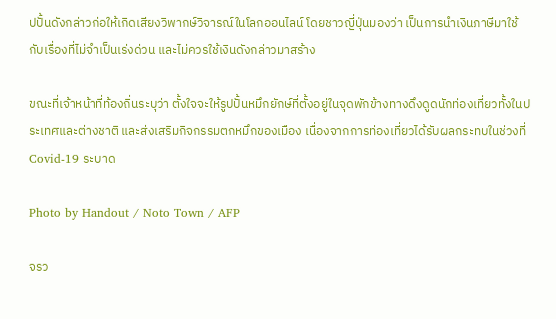ปปั้นดังกล่าวก่อให้เกิดเสียงวิพากษ์วิจารณ์ในโลกออนไลน์ โดยชาวญี่ปุ่นมองว่า เป็นการนำเงินภาษีมาใช้กับเรื่องที่ไม่จำเป็นเร่งด่วน และไม่ควรใช้เงินดังกล่าวมาสร้าง

ขณะที่เจ้าหน้าที่ท้องถิ่นระบุว่า ตั้งใจจะให้รูปปั้นหมึกยักษ์ที่ตั้งอยู่ในจุดพักข้างทางดึงดูดนักท่องเที่ยวทั้งในประเทศและต่างชาติ และส่งเสริมกิจกรรมตกหมึกของเมือง เนื่องจากการท่องเที่ยวได้รับผลกระทบในช่วงที่ Covid-19 ระบาด

Photo by Handout / Noto Town / AFP

จรว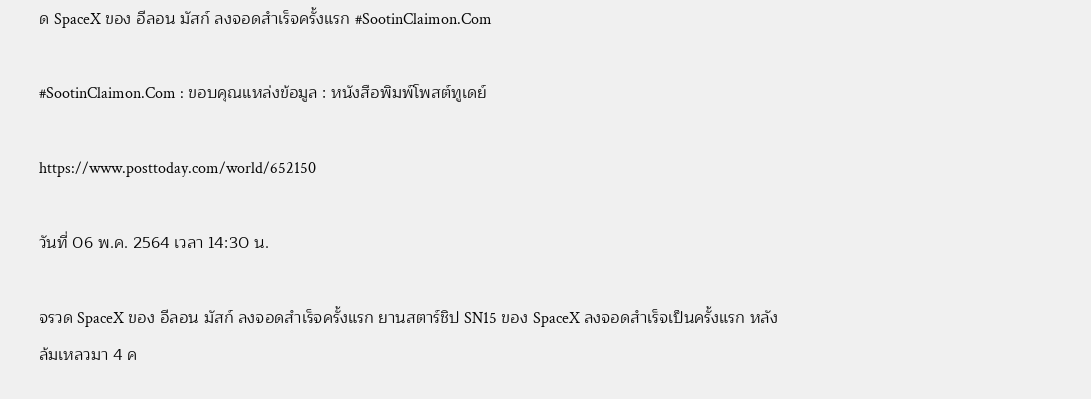ด SpaceX ของ อีลอน มัสก์ ลงจอดสำเร็จครั้งแรก #SootinClaimon.Com

#SootinClaimon.Com : ขอบคุณแหล่งข้อมูล : หนังสือพิมพ์โพสต์ทูเดย์

https://www.posttoday.com/world/652150

วันที่ 06 พ.ค. 2564 เวลา 14:30 น.

จรวด SpaceX ของ อีลอน มัสก์ ลงจอดสำเร็จครั้งแรก ยานสตาร์ชิป SN15 ของ SpaceX ลงจอดสำเร็จเป็นครั้งแรก หลังล้มเหลวมา 4 ค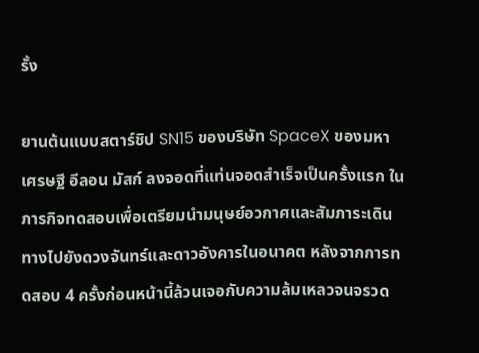รั้ง

ยานต้นแบบสตาร์ชิป SN15 ของบริษัท SpaceX ของมหาเศรษฐี อีลอน มัสก์ ลงจอดที่แท่นจอดสำเร็จเป็นครั้งแรก ในภารกิจทดสอบเพื่อเตรียมนำมนุษย์อวกาศและสัมภาระเดินทางไปยังดวงจันทร์และดาวอังคารในอนาคต หลังจากการทดสอบ 4 ครั้งก่อนหน้านี้ล้วนเจอกับความล้มเหลวจนจรวด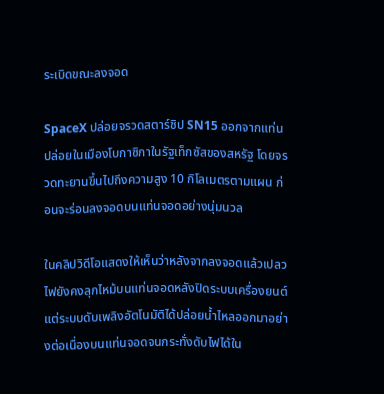ระเบิดขณะลงจอด

SpaceX ปล่อยจรวดสตาร์ชิป SN15 ออกจากแท่นปล่อยในเมืองโบกาซิกาในรัฐเท็กซัสของสหรัฐ โดยจรวดทะยานขึ้นไปถึงความสูง 10 กิโลเมตรตามแผน ก่อนจะร่อนลงจอดบนแท่นจอดอย่างนุ่มนวล

ในคลิปวิดีโอแสดงให้เห็นว่าหลังจากลงจอดแล้วเปลวไฟยังคงลุกไหม้บนแท่นจอดหลังปิดระบบเครื่องยนต์ แต่ระบบดับเพลิงอัตโนมัติได้ปล่อยน้ำไหลออกมาอย่างต่อเนื่องบนแท่นจอดจนกระทั่งดับไฟได้ใน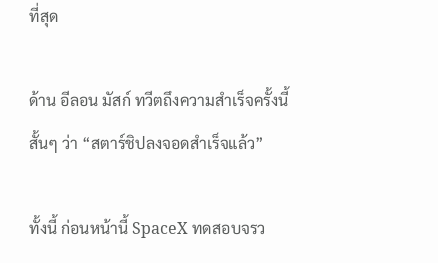ที่สุด

ด้าน อีลอน มัสก์ ทวีตถึงความสำเร็จครั้งนี้สั้นๆ ว่า “สตาร์ชิปลงจอดสำเร็จแล้ว”

ทั้งนี้ ก่อนหน้านี้ SpaceX ทดสอบจรว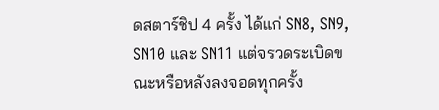ดสตาร์ชิป 4 ครั้ง ได้แก่ SN8, SN9, SN10 และ SN11 แต่จรวดระเบิดขณะหรือหลังลงจอดทุกครั้ง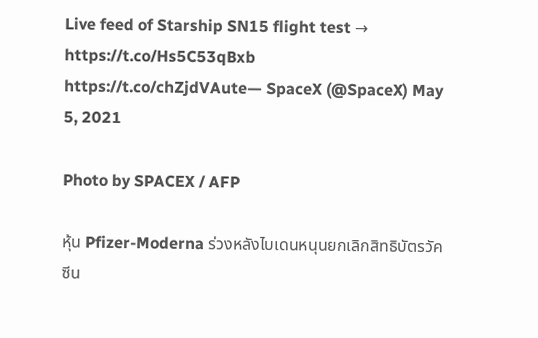Live feed of Starship SN15 flight test → https://t.co/Hs5C53qBxb https://t.co/chZjdVAute— SpaceX (@SpaceX) May 5, 2021

Photo by SPACEX / AFP

หุ้น Pfizer-Moderna ร่วงหลังไบเดนหนุนยกเลิกสิทธิบัตรวัคซีน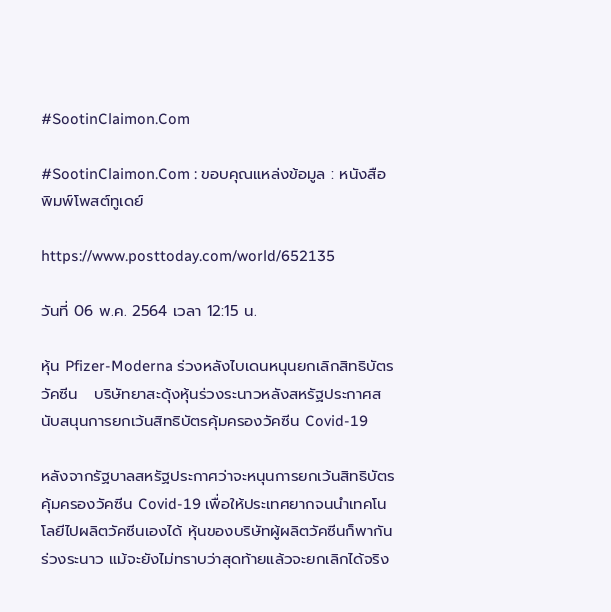#SootinClaimon.Com

#SootinClaimon.Com : ขอบคุณแหล่งข้อมูล : หนังสือพิมพ์โพสต์ทูเดย์

https://www.posttoday.com/world/652135

วันที่ 06 พ.ค. 2564 เวลา 12:15 น.

หุ้น Pfizer-Moderna ร่วงหลังไบเดนหนุนยกเลิกสิทธิบัตรวัคซีน   บริษัทยาสะดุ้งหุ้นร่วงระนาวหลังสหรัฐประกาศสนับสนุนการยกเว้นสิทธิบัตรคุ้มครองวัคซีน Covid-19

หลังจากรัฐบาลสหรัฐประกาศว่าจะหนุนการยกเว้นสิทธิบัตรคุ้มครองวัคซีน Covid-19 เพื่อให้ประเทศยากจนนำเทคโนโลยีไปผลิตวัคซีนเองได้ หุ้นของบริษัทผู้ผลิตวัคซีนก็พากันร่วงระนาว แม้จะยังไม่ทราบว่าสุดท้ายแล้วจะยกเลิกได้จริง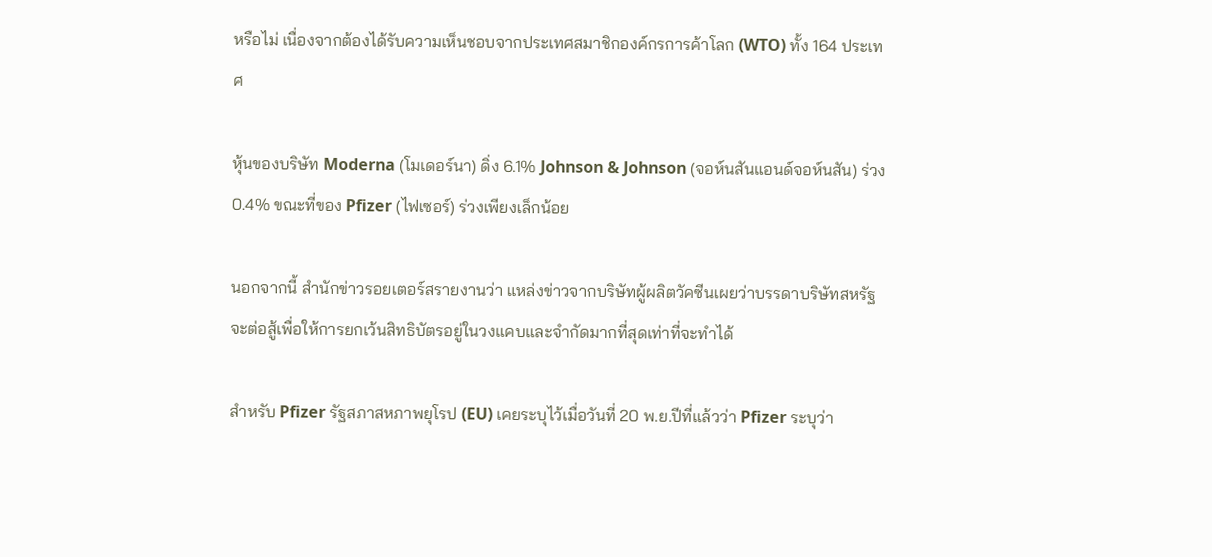หรือไม่ เนื่องจากต้องได้รับความเห็นชอบจากประเทศสมาชิกองค์กรการค้าโลก (WTO) ทั้ง 164 ประเทศ

หุ้นของบริษัท Moderna (โมเดอร์นา) ดิ่ง 6.1% Johnson & Johnson (จอห์นสันแอนด์จอห์นสัน) ร่วง 0.4% ขณะที่ของ Pfizer (ไฟเซอร์) ร่วงเพียงเล็กน้อย

นอกจากนี้ สำนักข่าวรอยเตอร์สรายงานว่า แหล่งข่าวจากบริษัทผู้ผลิตวัคซีนเผยว่าบรรดาบริษัทสหรัฐจะต่อสู้เพื่อให้การยกเว้นสิทธิบัตรอยู่ในวงแคบและจำกัดมากที่สุดเท่าที่จะทำได้

สำหรับ Pfizer รัฐสภาสหภาพยุโรป (EU) เคยระบุไว้เมื่อวันที่ 20 พ.ย.ปีที่แล้วว่า Pfizer ระบุว่า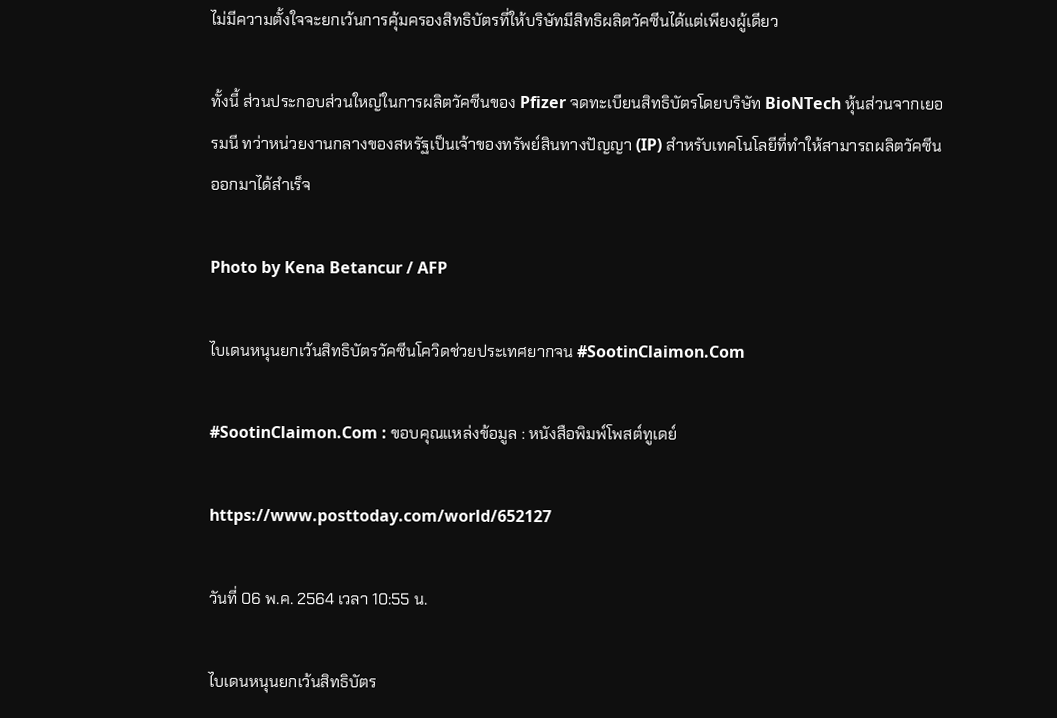ไม่มีความตั้งใจจะยกเว้นการคุ้มครองสิทธิบัตรที่ให้บริษัทมีสิทธิผลิตวัคซีนได้แต่เพียงผู้เดียว

ทั้งนี้ ส่วนประกอบส่วนใหญ่ในการผลิตวัคซีนของ Pfizer จดทะเบียนสิทธิบัตรโดยบริษัท BioNTech หุ้นส่วนจากเยอรมนี ทว่าหน่วยงานกลางของสหรัฐเป็นเจ้าของทรัพย์สินทางปัญญา (IP) สำหรับเทคโนโลยีที่ทำให้สามารถผลิตวัคซีนออกมาได้สำเร็จ

Photo by Kena Betancur / AFP

ไบเดนหนุนยกเว้นสิทธิบัตรวัคซีนโควิดช่วยประเทศยากจน #SootinClaimon.Com

#SootinClaimon.Com : ขอบคุณแหล่งข้อมูล : หนังสือพิมพ์โพสต์ทูเดย์

https://www.posttoday.com/world/652127

วันที่ 06 พ.ค. 2564 เวลา 10:55 น.

ไบเดนหนุนยกเว้นสิทธิบัตร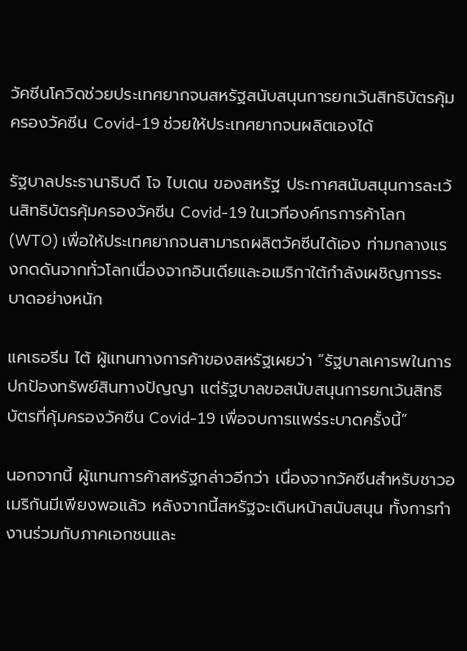วัคซีนโควิดช่วยประเทศยากจนสหรัฐสนับสนุนการยกเว้นสิทธิบัตรคุ้มครองวัคซีน Covid-19 ช่วยให้ประเทศยากจนผลิตเองได้

รัฐบาลประธานาธิบดี โจ ไบเดน ของสหรัฐ ประกาศสนับสนุนการละเว้นสิทธิบัตรคุ้มครองวัคซีน Covid-19 ในเวทีองค์กรการค้าโลก (WTO) เพื่อให้ประเทศยากจนสามารถผลิตวัคซีนได้เอง ท่ามกลางแรงกดดันจากทั่วโลกเนื่องจากอินเดียและอเมริกาใต้กำลังเผชิญการระบาดอย่างหนัก

แคเธอรีน ไต้ ผู้แทนทางการค้าของสหรัฐเผยว่า “รัฐบาลเคารพในการปกป้องทรัพย์สินทางปัญญา แต่รัฐบาลขอสนับสนุนการยกเว้นสิทธิบัตรที่คุ้มครองวัคซีน Covid-19 เพื่อจบการแพร่ระบาดครั้งนี้”

นอกจากนี้ ผู้แทนการค้าสหรัฐกล่าวอีกว่า เนื่องจากวัคซีนสำหรับชาวอเมริกันมีเพียงพอแล้ว หลังจากนี้สหรัฐจะเดินหน้าสนับสนุน ทั้งการทำงานร่วมกับภาคเอกชนและ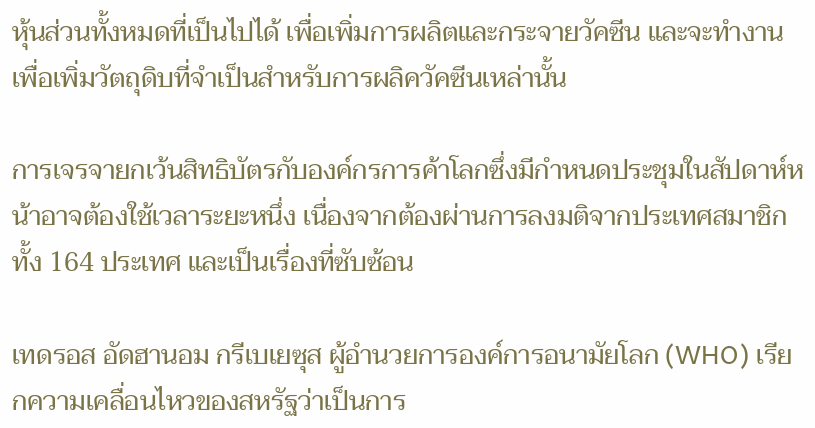หุ้นส่วนทั้งหมดที่เป็นไปได้ เพื่อเพิ่มการผลิตและกระจายวัคซีน และจะทำงานเพื่อเพิ่มวัตถุดิบที่จำเป็นสำหรับการผลิควัคซีนเหล่านั้น

การเจรจายกเว้นสิทธิบัตรกับองค์กรการค้าโลกซึ่งมีกำหนดประชุมในสัปดาห์หน้าอาจต้องใช้เวลาระยะหนึ่ง เนื่องจากต้องผ่านการลงมติจากประเทศสมาชิกทั้ง 164 ประเทศ และเป็นเรื่องที่ซับซ้อน

เทดรอส อัดฮานอม กรีเบเยซุส ผู้อำนวยการองค์การอนามัยโลก (WHO) เรียกความเคลื่อนไหวของสหรัฐว่าเป็นการ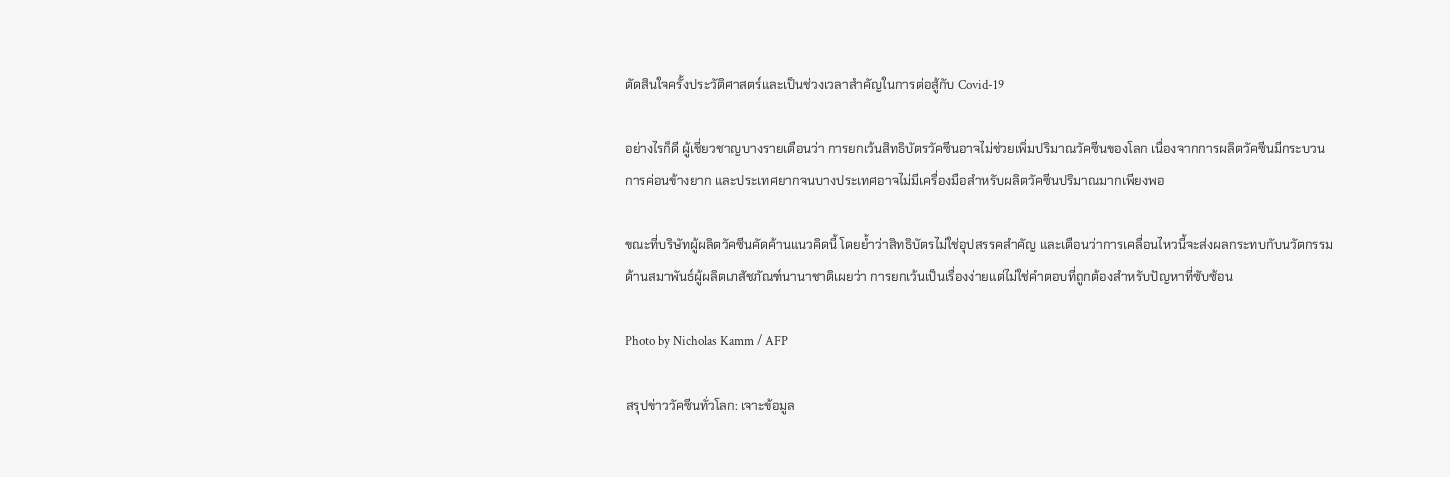ตัดสินใจครั้งประวัติศาสตร์และเป็นช่วงเวลาสำคัญในการต่อสู้กับ Covid-19

อย่างไรก็ดี ผู้เชี่ยวชาญบางรายเตือนว่า การยกเว้นสิทธิบัตรวัคซีนอาจไม่ช่วยเพิ่มปริมาณวัคซีนของโลก เนื่องจากการผลิตวัคซีนมีกระบวนการค่อนข้างยาก และประเทศยากจนบางประเทศอาจไม่มีเครื่องมือสำหรับผลิตวัคซีนปริมาณมากเพียงพอ

ขณะที่บริษัทผู้ผลิตวัคซีนคัดค้านแนวคิดนี้ โดยย้ำว่าสิทธิบัตรไม่ใช่อุปสรรคสำคัญ และเตือนว่าการเคลื่อนไหวนี้จะส่งผลกระทบกับนวัตกรรม ด้านสมาพันธ์ผู้ผลิตเภสัชภัณฑ์นานาชาติเผยว่า การยกเว้นเป็นเรื่องง่ายแต่ไม่ใช่คำตอบที่ถูกต้องสำหรับปัญหาที่ซับซ้อน

Photo by Nicholas Kamm / AFP

สรุปข่าววัคซีนทั่วโลก: เจาะข้อมูล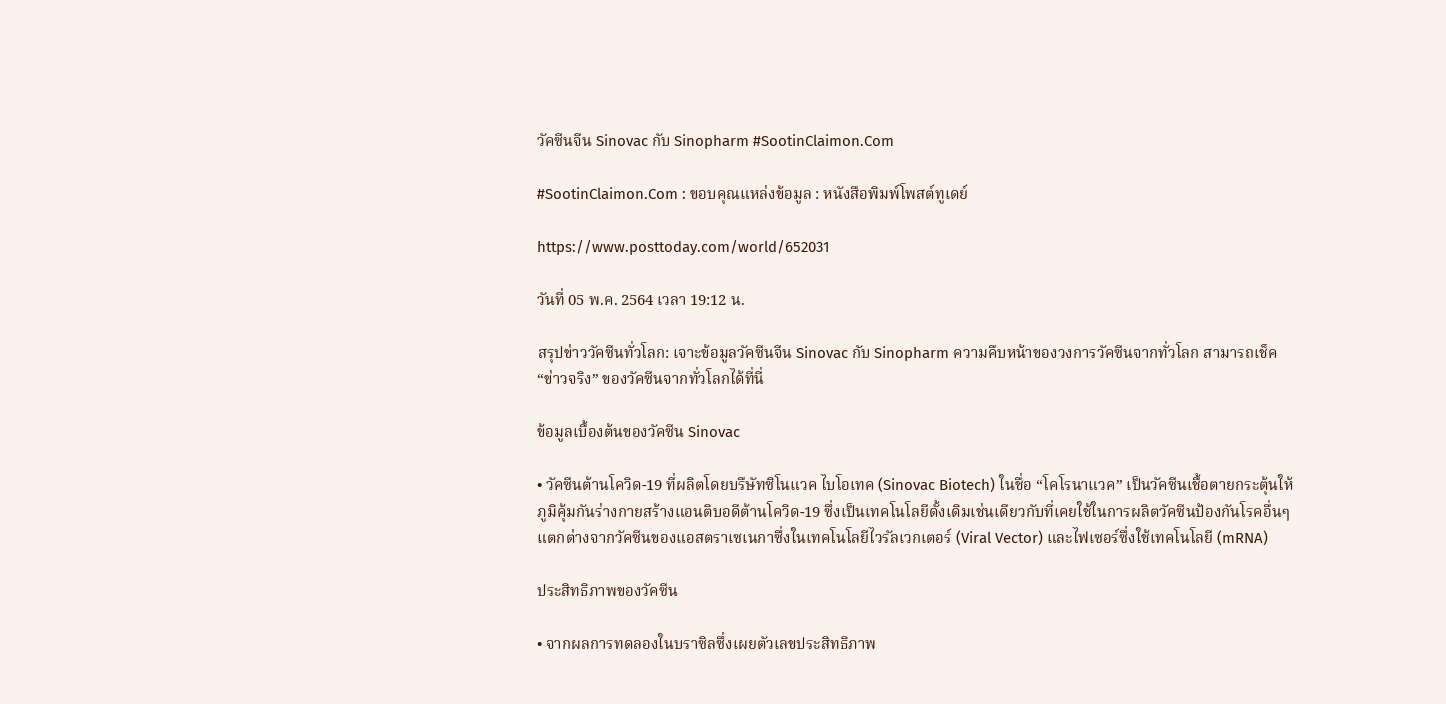วัคซีนจีน Sinovac กับ Sinopharm #SootinClaimon.Com

#SootinClaimon.Com : ขอบคุณแหล่งข้อมูล : หนังสือพิมพ์โพสต์ทูเดย์

https://www.posttoday.com/world/652031

วันที่ 05 พ.ค. 2564 เวลา 19:12 น.

สรุปข่าววัคซีนทั่วโลก: เจาะข้อมูลวัคซีนจีน Sinovac กับ Sinopharm ความคืบหน้าของวงการวัคซีนจากทั่วโลก สามารถเช็ค “ข่าวจริง” ของวัคซีนจากทั่วโลกได้ที่นี่

ข้อมูลเบื้องต้นของวัคซีน Sinovac

• วัคซีนต้านโควิด-19 ที่ผลิตโดยบรืษัทซิโนแวค ไบโอเทค (Sinovac Biotech) ในชื่อ “โคโรนาแวค” เป็นวัคซีนเชื้อตายกระตุ้นให้ภูมิคุ้มกันร่างกายสร้างแอนติบอดีต้านโควิด-19 ซึ่งเป็นเทคโนโลยีดั้งเดิมเช่นเดียวกับที่เคยใช้ในการผลิตวัคซีนป้องกันโรคอื่นๆ แตกต่างจากวัคซีนของแอสตราเซเนกาซึ่งในเทคโนโลยีไวรัลเวกเตอร์ (Viral Vector) และไฟเซอร์ซึ่งใช้เทคโนโลยี (mRNA)

ประสิทธิภาพของวัคซีน

• จากผลการทดลองในบราซิลซึ่งเผยตัวเลขประสิทธิภาพ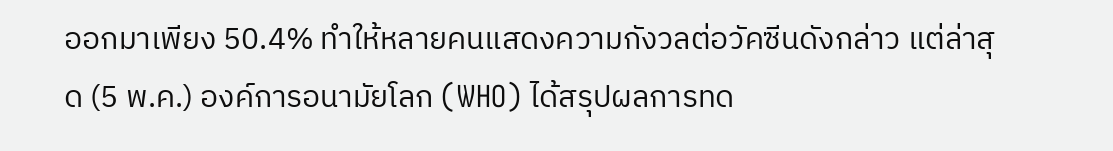ออกมาเพียง 50.4% ทำให้หลายคนแสดงความกังวลต่อวัคซีนดังกล่าว แต่ล่าสุด (5 พ.ค.) องค์การอนามัยโลก (WHO) ได้สรุปผลการทด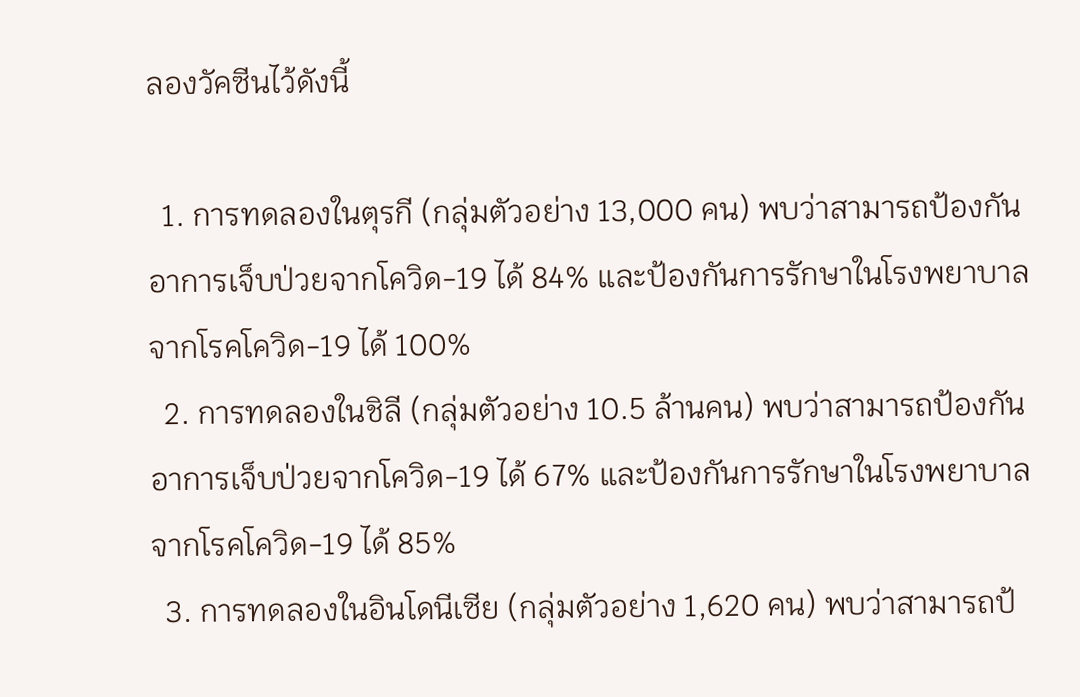ลองวัคซีนไว้ดังนี้

  1. การทดลองในตุรกี (กลุ่มตัวอย่าง 13,000 คน) พบว่าสามารถป้องกันอาการเจ็บป่วยจากโควิด-19 ได้ 84% และป้องกันการรักษาในโรงพยาบาลจากโรคโควิด-19 ได้ 100%
  2. การทดลองในชิลี (กลุ่มตัวอย่าง 10.5 ล้านคน) พบว่าสามารถป้องกันอาการเจ็บป่วยจากโควิด-19 ได้ 67% และป้องกันการรักษาในโรงพยาบาลจากโรคโควิด-19 ได้ 85%
  3. การทดลองในอินโดนีเซีย (กลุ่มตัวอย่าง 1,620 คน) พบว่าสามารถป้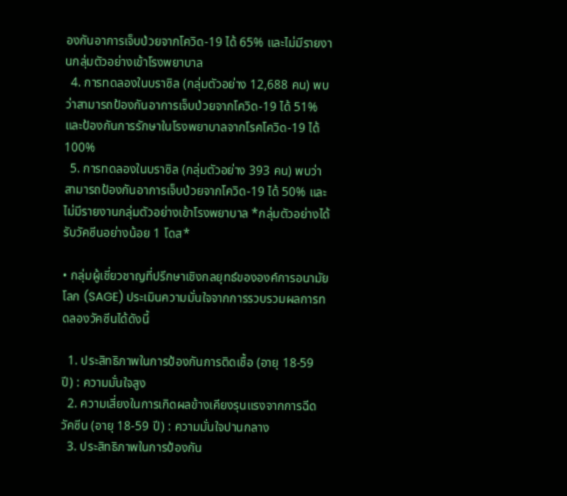องกันอาการเจ็บป่วยจากโควิด-19 ได้ 65% และไม่มีรายงานกลุ่มตัวอย่างเข้าโรงพยาบาล
  4. การทดลองในบราซิล (กลุ่มตัวอย่าง 12,688 คน) พบว่าสามารถป้องกันอาการเจ็บป่วยจากโควิด-19 ได้ 51% และป้องกันการรักษาในโรงพยาบาลจากโรคโควิด-19 ได้ 100%
  5. การทดลองในบราซิล (กลุ่มตัวอย่าง 393 คน) พบว่าสามารถป้องกันอาการเจ็บป่วยจากโควิด-19 ได้ 50% และไม่มีรายงานกลุ่มตัวอย่างเข้าโรงพยาบาล *กลุ่มตัวอย่างได้รับวัคซีนอย่างน้อย 1 โดส*

• กลุ่มผู้เชี่ยวชาญที่ปรึกษาเชิงกลยุทธ์ขององค์การอนามัยโลก (SAGE) ประเมินความมั่นใจจากการรวบรวมผลการทดลองวัคซีนได้ดังนี้

  1. ประสิทธิภาพในการป้องกันการติดเชื้อ (อายุ 18-59 ปี) : ความมั่นใจสูง
  2. ความเสี่ยงในการเกิดผลข้างเคียงรุนแรงจากการฉีดวัคซีน (อายุ 18-59 ปี) : ความมั่นใจปานกลาง
  3. ประสิทธิภาพในการป้องกัน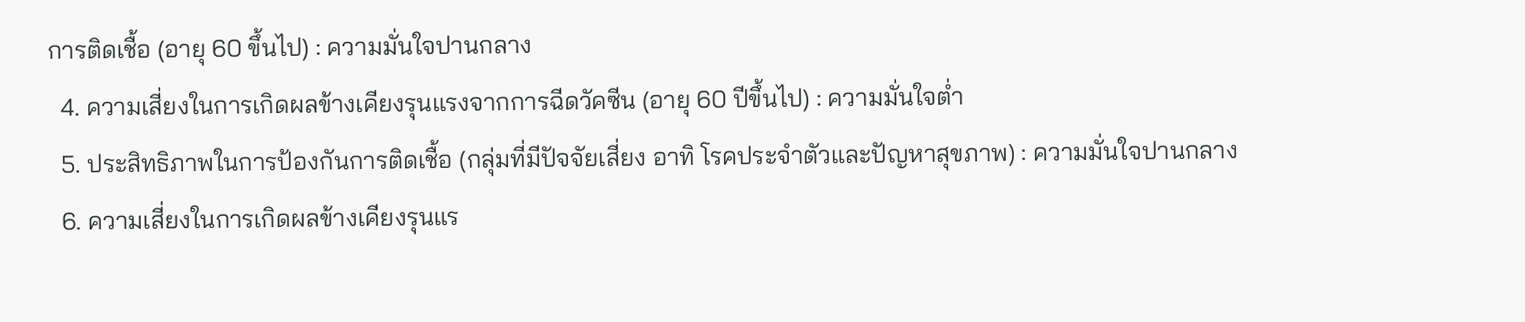การติดเชื้อ (อายุ 60 ขึ้นไป) : ความมั่นใจปานกลาง
  4. ความเสี่ยงในการเกิดผลข้างเคียงรุนแรงจากการฉีดวัคซีน (อายุ 60 ปีขึ้นไป) : ความมั่นใจต่ำ
  5. ประสิทธิภาพในการป้องกันการติดเชื้อ (กลุ่มที่มีปัจจัยเสี่ยง อาทิ โรคประจำตัวและปัญหาสุขภาพ) : ความมั่นใจปานกลาง
  6. ความเสี่ยงในการเกิดผลข้างเคียงรุนแร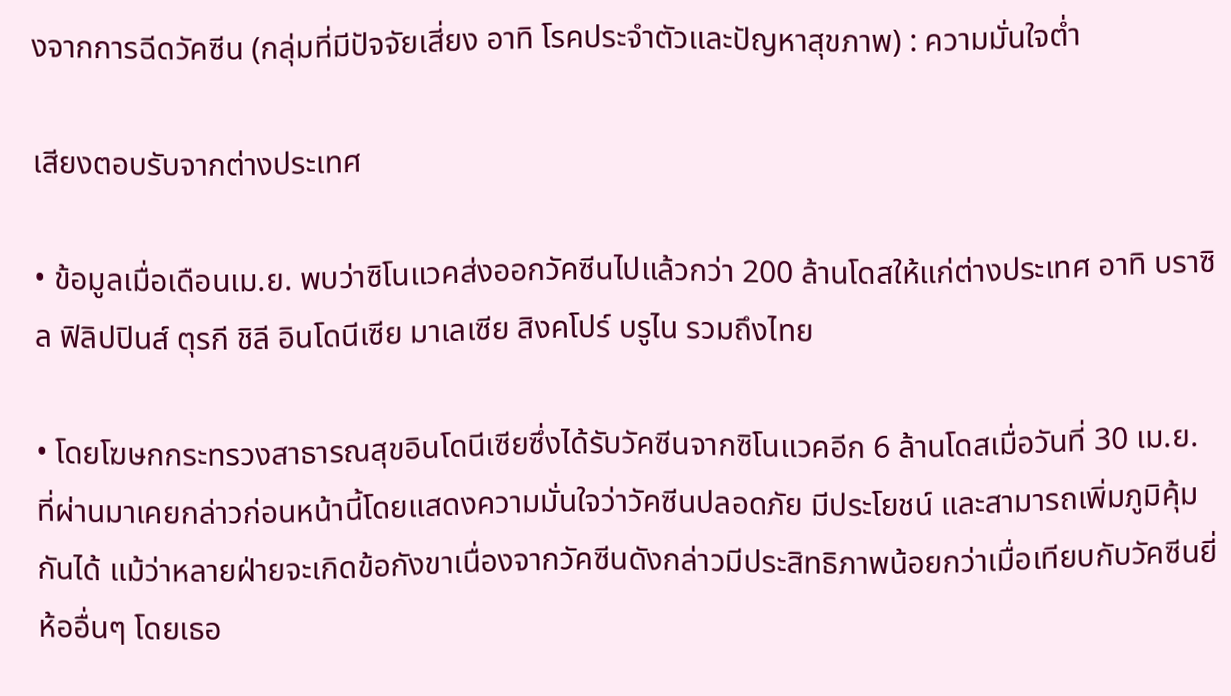งจากการฉีดวัคซีน (กลุ่มที่มีปัจจัยเสี่ยง อาทิ โรคประจำตัวและปัญหาสุขภาพ) : ความมั่นใจต่ำ

เสียงตอบรับจากต่างประเทศ

• ข้อมูลเมื่อเดือนเม.ย. พบว่าซิโนแวคส่งออกวัคซีนไปแล้วกว่า 200 ล้านโดสให้แก่ต่างประเทศ อาทิ บราซิล ฟิลิปปินส์ ตุรกี ชิลี อินโดนีเซีย มาเลเซีย สิงคโปร์ บรูไน รวมถึงไทย

• โดยโฆษกกระทรวงสาธารณสุขอินโดนีเซียซึ่งได้รับวัคซีนจากซิโนแวคอีก 6 ล้านโดสเมื่อวันที่ 30 เม.ย. ที่ผ่านมาเคยกล่าวก่อนหน้านี้โดยแสดงความมั่นใจว่าวัคซีนปลอดภัย มีประโยชน์ และสามารถเพิ่มภูมิคุ้มกันได้ แม้ว่าหลายฝ่ายจะเกิดข้อกังขาเนื่องจากวัคซีนดังกล่าวมีประสิทธิภาพน้อยกว่าเมื่อเทียบกับวัคซีนยี่ห้ออื่นๆ โดยเธอ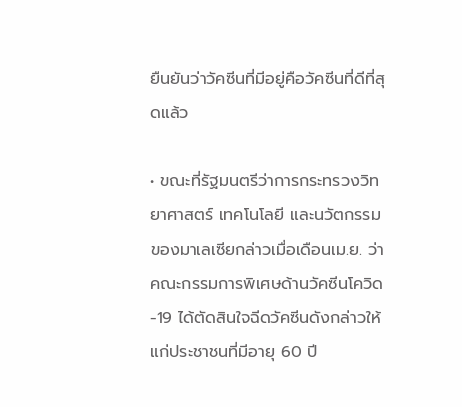ยืนยันว่าวัคซีนที่มีอยู่คือวัคซีนที่ดีที่สุดแล้ว

• ขณะที่รัฐมนตรีว่าการกระทรวงวิทยาศาสตร์ เทคโนโลยี และนวัตกรรมของมาเลเซียกล่าวเมื่อเดือนเม.ย. ว่าคณะกรรมการพิเศษด้านวัคซีนโควิด-19 ได้ตัดสินใจฉีดวัคซีนดังกล่าวให้แก่ประชาชนที่มีอายุ 60 ปี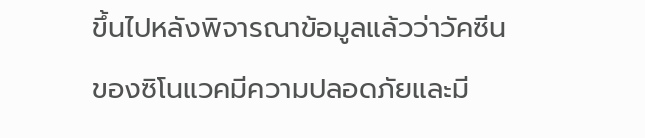ขึ้นไปหลังพิจารณาข้อมูลแล้วว่าวัคซีนของซิโนแวคมีความปลอดภัยและมี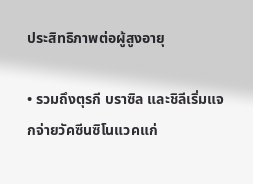ประสิทธิภาพต่อผู้สูงอายุ

• รวมถึงตุรกี บราซิล และชิลีเริ่มแจกจ่ายวัคซีนซิโนแวคแก่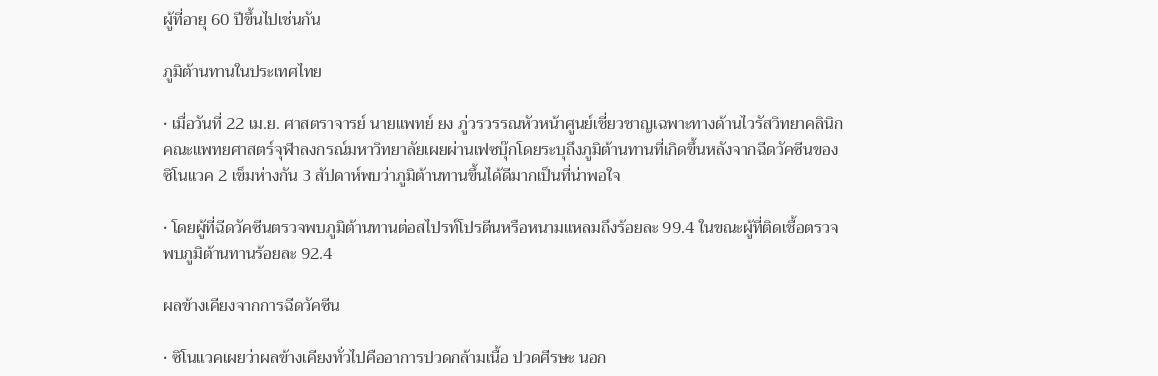ผู้ที่อายุ 60 ปีขึ้นไปเช่นกัน

ภูมิต้านทานในประเทศไทย

• เมื่อวันที่ 22 เม.ย. ศาสตราจารย์ นายแพทย์ ยง ภู่วรวรรณหัวหน้าศูนย์เชี่ยวชาญเฉพาะทางด้านไวรัสวิทยาคลินิกคณะแพทยศาสตร์จุฬาลงกรณ์มหาวิทยาลัยเผยผ่านเฟซบุ๊กโดยระบุถึงภูมิต้านทานที่เกิดขึ้นหลังจากฉีดวัคซีนของซิโนแวค 2 เข็มห่างกัน 3 สัปดาห์พบว่าภูมิต้านทานขึ้นได้ดีมากเป็นที่น่าพอใจ

• โดยผู้ที่ฉีดวัคซีนตรวจพบภูมิต้านทานต่อสไปรท์โปรตีนหรือหนามแหลมถึงร้อยละ 99.4 ในขณะผู้ที่ติดเชื้อตรวจพบภูมิต้านทานร้อยละ 92.4

ผลข้างเคียงจากการฉีดวัคซีน

• ซิโนแวคเผยว่าผลข้างเคียงทั่วไปคืออาการปวดกล้ามเนื้อ ปวดศีรษะ นอก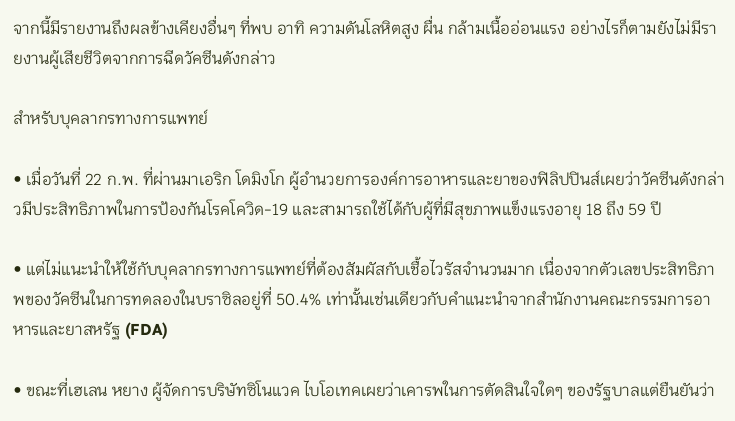จากนี้มีรายงานถึงผลข้างเคียงอื่นๆ ที่พบ อาทิ ความดันโลหิตสูง ผื่น กล้ามเนื้ออ่อนแรง อย่างไรก็ตามยังไม่มีรายงานผู้เสียชีวิตจากการฉีดวัคซีนดังกล่าว

สำหรับบุคลากรทางการแพทย์

• เมื่อวันที่ 22 ก.พ. ที่ผ่านมาเอริก โดมิงโก ผู้อำนวยการองค์การอาหารและยาของฟิลิปปินส์เผยว่าวัคซีนดังกล่าวมีประสิทธิภาพในการป้องกันโรคโควิด-19 และสามารถใช้ได้กับผู้ที่มีสุขภาพแข็งแรงอายุ 18 ถึง 59 ปี

• แต่ไม่แนะนำให้ใช้กับบุคลากรทางการแพทย์ที่ต้องสัมผัสกับเชื้อไวรัสจำนวนมาก เนื่องจากตัวเลขประสิทธิภาพของวัคซีนในการทดลองในบราซิลอยู่ที่ 50.4% เท่านั้นเช่นเดียวกับคำแนะนำจากสำนักงานคณะกรรมการอาหารและยาสหรัฐ (FDA)

• ขณะที่เฮเลน หยาง ผู้จัดการบริษัทซิโนแวค ไบโอเทคเผยว่าเคารพในการตัดสินใจใดๆ ของรัฐบาลแต่ยืนยันว่า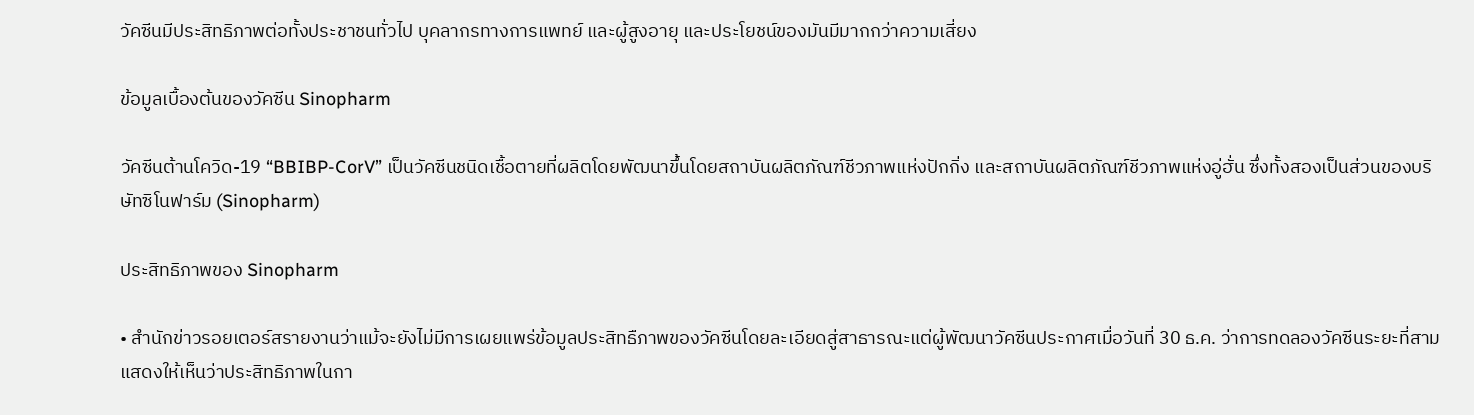วัคซีนมีประสิทธิภาพต่อทั้งประชาชนทั่วไป บุคลากรทางการแพทย์ และผู้สูงอายุ และประโยชน์ของมันมีมากกว่าความเสี่ยง

ข้อมูลเบื้องต้นของวัคซีน Sinopharm

วัคซีนต้านโควิด-19 “BBIBP-CorV” เป็นวัคซีนชนิดเชื้อตายที่ผลิตโดยพัฒนาขึ้นโดยสถาบันผลิตภัณฑ์ชีวภาพแห่งปักกิ่ง และสถาบันผลิตภัณฑ์ชีวภาพแห่งอู่ฮั่น ซึ่งทั้งสองเป็นส่วนของบริษัทซิโนฟาร์ม (Sinopharm)

ประสิทธิภาพของ Sinopharm

• สำนักข่าวรอยเตอร์สรายงานว่าแม้จะยังไม่มีการเผยแพร่ข้อมูลประสิทธืภาพของวัคซีนโดยละเอียดสู่สาธารณะแต่ผู้พัฒนาวัคซีนประกาศเมื่อวันที่ 30 ธ.ค. ว่าการทดลองวัคซีนระยะที่สามแสดงให้เห็นว่าประสิทธิภาพในกา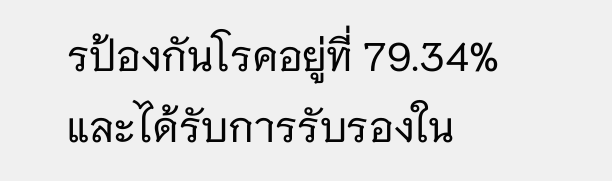รป้องกันโรคอยู่ที่ 79.34% และได้รับการรับรองใน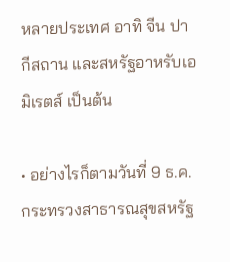หลายประเทศ อาทิ จีน ปากีสถาน และสหรัฐอาหรับเอมิเรตส์ เป็นต้น

• อย่างไรก็ตามวันที่ 9 ธ.ค. กระทรวงสาธารณสุขสหรัฐ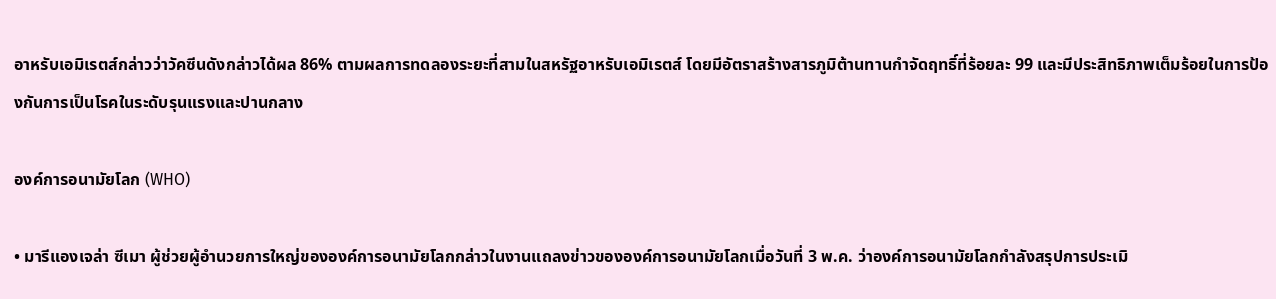อาหรับเอมิเรตส์กล่าวว่าวัคซีนดังกล่าวได้ผล 86% ตามผลการทดลองระยะที่สามในสหรัฐอาหรับเอมิเรตส์ โดยมีอัตราสร้างสารภูมิต้านทานกำจัดฤทธิ์ที่ร้อยละ 99 และมีประสิทธิภาพเต็มร้อยในการป้องกันการเป็นโรคในระดับรุนแรงและปานกลาง

องค์การอนามัยโลก (WHO)

• มารีแองเจล่า ซีเมา ผู้ช่วยผู้อำนวยการใหญ่ขององค์การอนามัยโลกกล่าวในงานแถลงข่าวขององค์การอนามัยโลกเมื่อวันที่ 3 พ.ค. ว่าองค์การอนามัยโลกกำลังสรุปการประเมิ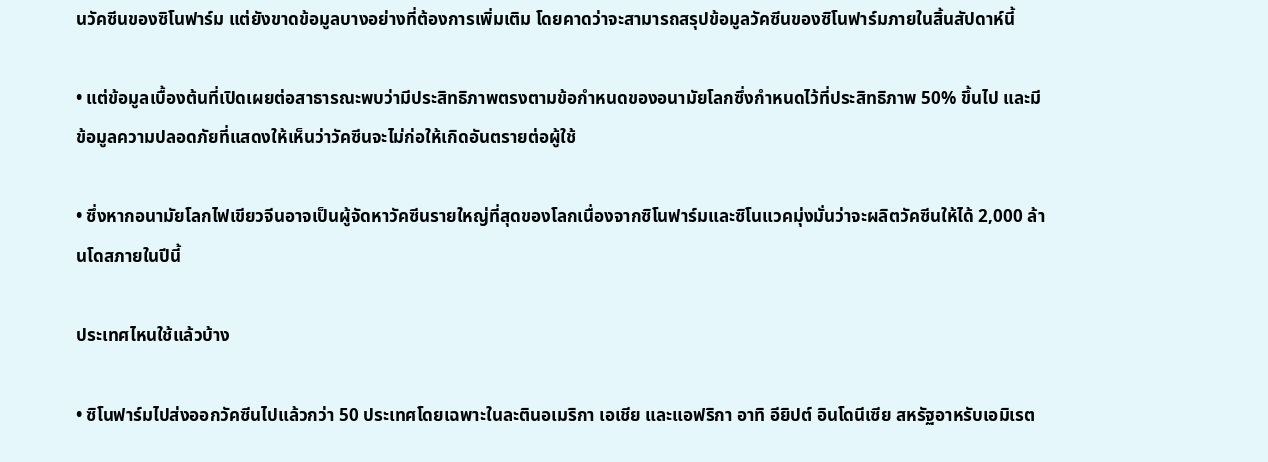นวัคซีนของซิโนฟาร์ม แต่ยังขาดข้อมูลบางอย่างที่ต้องการเพิ่มเติม โดยคาดว่าจะสามารถสรุปข้อมูลวัคซีนของซิโนฟาร์มภายในสิ้นสัปดาห์นี้

• แต่ข้อมูลเบื้องต้นที่เปิดเผยต่อสาธารณะพบว่ามีประสิทธิภาพตรงตามข้อกำหนดของอนามัยโลกซึ่งกำหนดไว้ที่ประสิทธิภาพ 50% ขึ้นไป และมีข้อมูลความปลอดภัยที่แสดงให้เห็นว่าวัคซีนจะไม่ก่อให้เกิดอันตรายต่อผู้ใช้

• ซึ่งหากอนามัยโลกไฟเขียวจีนอาจเป็นผู้จัดหาวัคซีนรายใหญ่ที่สุดของโลกเนื่องจากซิโนฟาร์มและซิโนแวคมุ่งมั่นว่าจะผลิตวัคซีนให้ได้ 2,000 ล้านโดสภายในปีนี้

ประเทศไหนใช้แล้วบ้าง

• ซิโนฟาร์มไปส่งออกวัคซีนไปแล้วกว่า 50 ประเทศโดยเฉพาะในละตินอเมริกา เอเชีย และแอฟริกา อาทิ อียิปต์ อินโดนีเซีย สหรัฐอาหรับเอมิเรต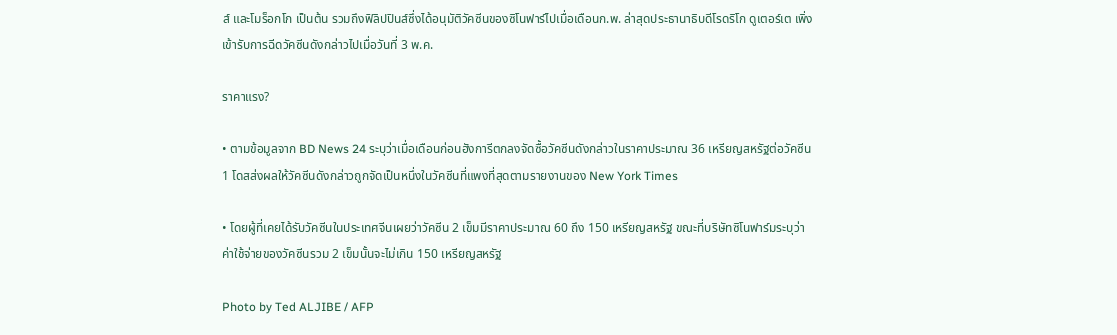ส์ และโมร็อกโก เป็นต้น รวมถึงฟิลิปปินส์ซึ่งได้อนุมัติวัคซีนของซิโนฟาร์ไปเมื่อเดือนก.พ. ล่าสุดประธานาธิบดีโรดริโก ดูเตอร์เต เพิ่งเข้ารับการฉีดวัคซีนดังกล่าวไปเมื่อวันที่ 3 พ.ค.

ราคาแรง?

• ตามข้อมูลจาก BD News 24 ระบุว่าเมื่อเดือนก่อนฮังการีตกลงจัดซื้อวัคซีนดังกล่าวในราคาประมาณ 36 เหรียญสหรัฐต่อวัคซีน 1 โดสส่งผลให้วัคซีนดังกล่าวถูกจัดเป็นหนึ่งในวัคซีนที่แพงที่สุดตามรายงานของ New York Times

• โดยผู้ที่เคยได้รับวัคซีนในประเทศจีนเผยว่าวัคซีน 2 เข็มมีราคาประมาณ 60 ถึง 150 เหรียญสหรัฐ ขณะที่บริษัทซิโนฟาร์มระบุว่าค่าใช้จ่ายของวัคซีนรวม 2 เข็มนั้นจะไม่เกิน 150 เหรียญสหรัฐ

Photo by Ted ALJIBE / AFP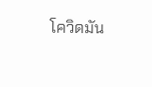โควิดมัน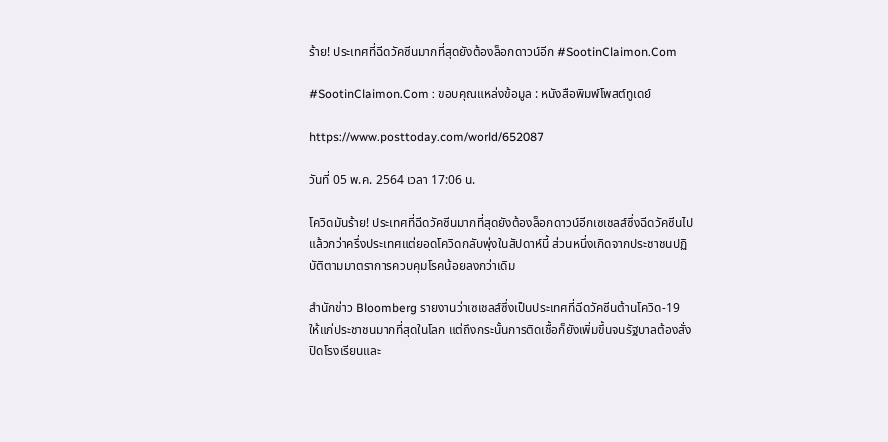ร้าย! ประเทศที่ฉีดวัคซีนมากที่สุดยังต้องล็อกดาวน์อีก #SootinClaimon.Com

#SootinClaimon.Com : ขอบคุณแหล่งข้อมูล : หนังสือพิมพ์โพสต์ทูเดย์

https://www.posttoday.com/world/652087

วันที่ 05 พ.ค. 2564 เวลา 17:06 น.

โควิดมันร้าย! ประเทศที่ฉีดวัคซีนมากที่สุดยังต้องล็อกดาวน์อีกเซเชลส์ซึ่งฉีดวัคซีนไปแล้วกว่าครึ่งประเทศแต่ยอดโควิดกลับพุ่งในสัปดาห์นี้ ส่วนหนึ่งเกิดจากประชาชนปฏิบัติตามมาตราการควบคุมโรคน้อยลงกว่าเดิม

สำนักข่าว Bloomberg รายงานว่าเซเชลส์ซึ่งเป็นประเทศที่ฉีดวัคซีนต้านโควิด-19 ให้แก่ประชาชนมากที่สุดในโลก แต่ถึงกระนั้นการติดเชื้อก็ยังเพิ่มขึ้นจนรัฐบาลต้องสั่งปิดโรงเรียนและ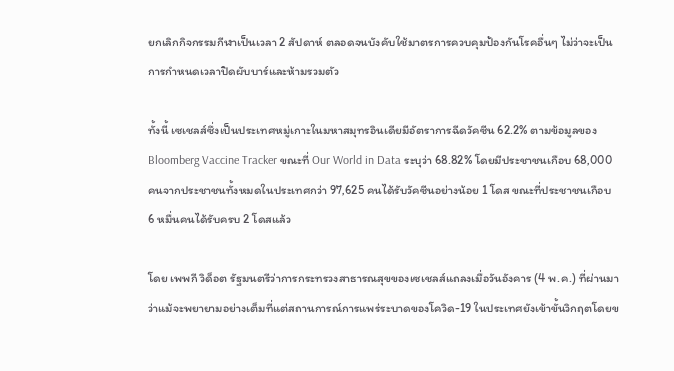ยกเลิกกิจกรรมกีฬาเป็นเวลา 2 สัปดาห์ ตลอดจนบังคับใช้มาตรการควบคุมป้องกันโรคอื่นๆ ไม่ว่าจะเป็นการกำหนดเวลาปิดผับบาร์และห้ามรวมตัว

ทั้งนี้ เซเชลส์ซึ่งเป็นประเทศหมู่เกาะในมหาสมุทรอินเดียมีอัตราการฉีดวัคซีน 62.2% ตามข้อมูลของ Bloomberg Vaccine Tracker ขณะที่ Our World in Data ระบุว่า 68.82% โดยมีประชาชนเกือบ 68,000 คนจากประชาชนทั้งหมดในประเทศกว่า 97,625 คนได้รับวัคซีนอย่างน้อย 1 โดส ขณะที่ประชาชนเกือบ 6 หมื่นคนได้รับครบ 2 โดสแล้ว

โดย เพพกี วิด็อต รัฐมนตรีว่าการกระทรวงสาธารณสุขของเซเชลส์แถลงเมื่อวันอังคาร (4 พ.ค.) ที่ผ่านมาว่าแม้จะพยายามอย่างเต็มที่แต่สถานการณ์การแพร่ระบาดของโควิด-19 ในประเทศยังเข้าขั้นวิกฤตโดยข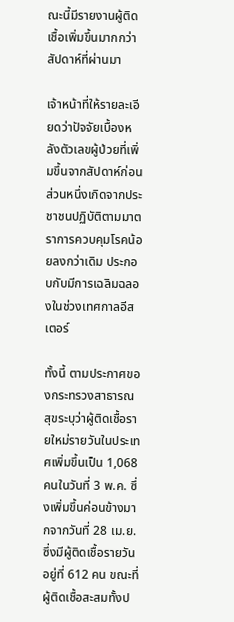ณะนี้มีรายงานผู้ติดเชื้อเพิ่มขึ้นมากกว่าสัปดาห์ที่ผ่านมา

เจ้าหน้าที่ให้รายละเอียดว่าปัจจัยเบื้องหลังตัวเลขผู้ป่วยที่เพิ่มขึ้นจากสัปดาห์ก่อนส่วนหนึ่งเกิดจากประชาชนปฏิบัติตามมาตราการควบคุมโรคน้อยลงกว่าเดิม ประกอบกับมีการเฉลิมฉลองในช่วงเทศกาลอีสเตอร์

ทั้งนี้ ตามประกาศของกระทรวงสาธารณสุขระบุว่าผู้ติดเชื้อรายใหม่รายวันในประเทศเพิ่มขึ้นเป็น 1,068 คนในวันที่ 3 พ.ค. ซึ่งเพิ่มขึ้นค่อนข้างมากจากวันที่ 28 เม.ย. ซึ่งมีผู้ติดเชื้อรายวันอยู่ที่ 612 คน ขณะที่ผู้ติดเชื้อสะสมทั้งป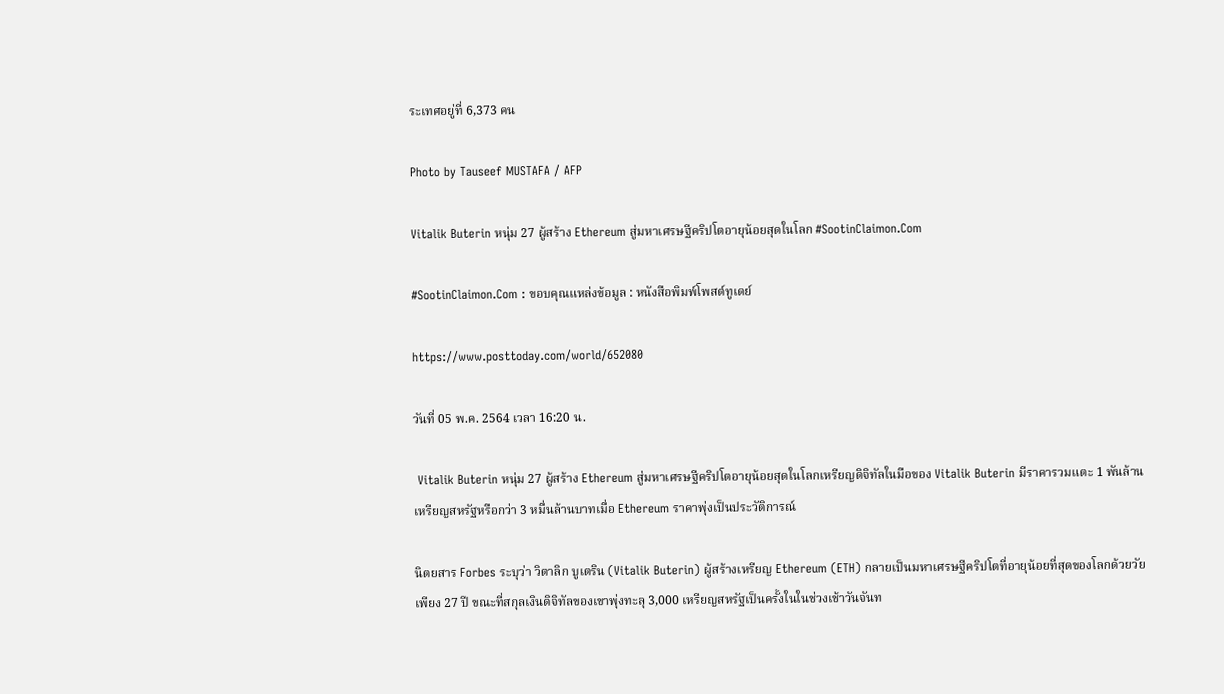ระเทศอยู่ที่ 6,373 คน

Photo by Tauseef MUSTAFA / AFP

Vitalik Buterin หนุ่ม 27 ผู้สร้าง Ethereum สู่มหาเศรษฐีคริปโตอายุน้อยสุดในโลก #SootinClaimon.Com

#SootinClaimon.Com : ขอบคุณแหล่งข้อมูล : หนังสือพิมพ์โพสต์ทูเดย์

https://www.posttoday.com/world/652080

วันที่ 05 พ.ค. 2564 เวลา 16:20 น.

 Vitalik Buterin หนุ่ม 27 ผู้สร้าง Ethereum สู่มหาเศรษฐีคริปโตอายุน้อยสุดในโลกเหรียญดิจิทัลในมือของ Vitalik Buterin มีราคารวมแตะ 1 พันล้านเหรียญสหรัฐหรือกว่า 3 หมื่นล้านบาทเมื่อ Ethereum ราคาพุ่งเป็นประวัติการณ์

นิตยสาร Forbes ระบุว่า วิตาลิก บูเตริน (Vitalik Buterin) ผู้สร้างเหรียญ Ethereum (ETH) กลายเป็นมหาเศรษฐีคริปโตที่อายุน้อยที่สุดของโลกด้วยวัยเพียง 27 ปี ขณะที่สกุลเงินดิจิทัลของเขาพุ่งทะลุ 3,000 เหรียญสหรัฐเป็นครั้งในในช่วงเช้าวันจันท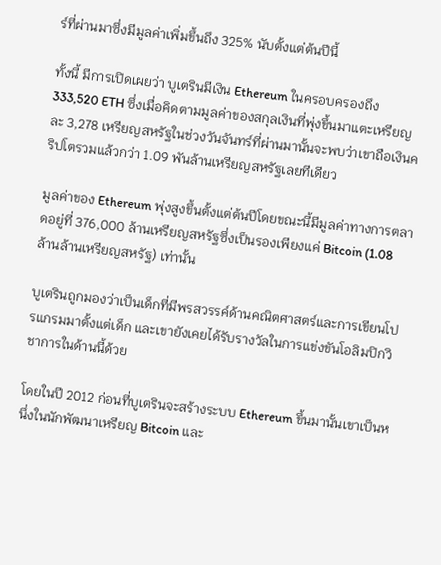ร์ที่ผ่านมาซึ่งมีมูลค่าเพิ่มขึ้นถึง 325% นับตั้งแต่ต้นปีนี้

ทั้งนี้ มีการเปิดเผยว่า บูเตรินมีเงิน Ethereum ในครอบครองถึง 333,520 ETH ซึ่งเมื่อคิดตามมูลค่าของสกุลเงินที่พุ่งขึ้นมาแตะเหรียญละ 3,278 เหรียญสหรัฐในช่วงวันจันทร์ที่ผ่านมานั้นจะพบว่าเขาถือเงินคริปโตรวมแล้วกว่า 1.09 พันล้านเหรียญสหรัฐเลยทีเดียว

มูลค่าของ Ethereum พุ่งสูงขึ้นตั้งแต่ต้นปีโดยขณะนี้มีมูลค่าทางการตลาดอยู่ที่ 376,000 ล้านเหรียญสหรัฐซึ่งเป็นรองเพียงแค่ Bitcoin (1.08 ล้านล้านเหรียญสหรัฐ) เท่านั้น

บูเตรินถูกมองว่าเป็นเด็กที่มีพรสวรรค์ด้านคณิตศาสตร์และการเขียนโปรแกรมมาตั้งแต่เด็ก และเขายังเคยได้รับรางวัลในการแข่งขันโอลิมปิกวิชาการในด้านนี้ด้วย

โดยในปี 2012 ก่อนที่บูเตรินจะสร้างระบบ Ethereum ขึ้นมานั้นเขาเป็นหนึ่งในนักพัฒนาเหรียญ Bitcoin และ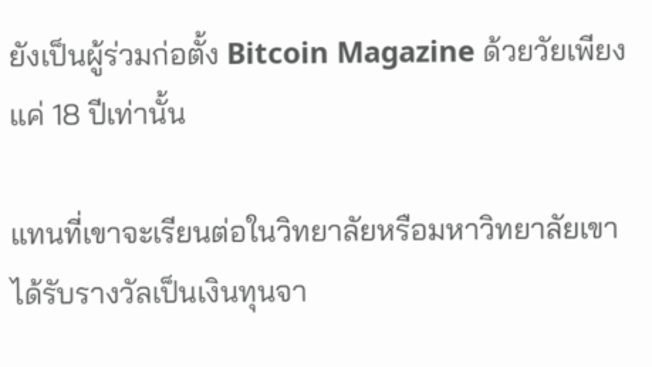ยังเป็นผู้ร่วมก่อตั้ง Bitcoin Magazine ด้วยวัยเพียงแค่ 18 ปีเท่านั้น

แทนที่เขาจะเรียนต่อในวิทยาลัยหรือมหาวิทยาลัยเขาได้รับรางวัลเป็นเงินทุนจา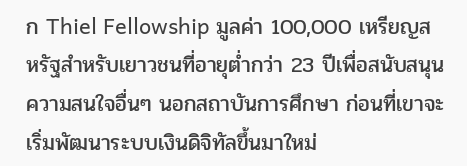ก Thiel Fellowship มูลค่า 100,000 เหรียญสหรัฐสำหรับเยาวชนที่อายุต่ำกว่า 23 ปีเพื่อสนับสนุนความสนใจอื่นๆ นอกสถาบันการศึกษา ก่อนที่เขาจะเริ่มพัฒนาระบบเงินดิจิทัลขึ้นมาใหม่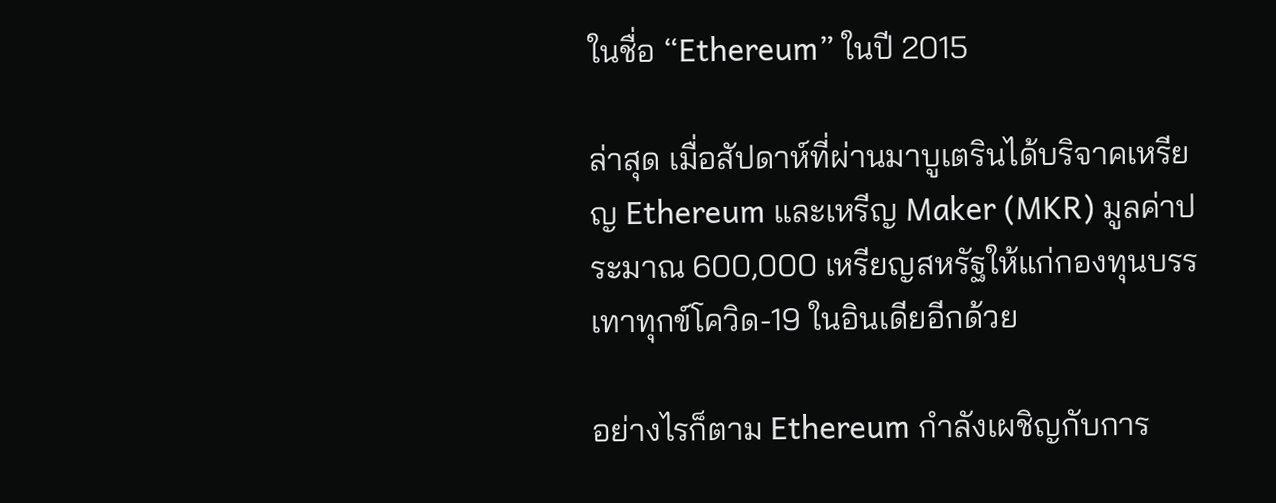ในชื่อ “Ethereum” ในปี 2015

ล่าสุด เมื่อสัปดาห์ที่ผ่านมาบูเตรินได้บริจาคเหรียญ Ethereum และเหรีญ Maker (MKR) มูลค่าประมาณ 600,000 เหรียญสหรัฐให้แก่กองทุนบรรเทาทุกข์โควิด-19 ในอินเดียอีกด้วย

อย่างไรก็ตาม Ethereum กำลังเผชิญกับการ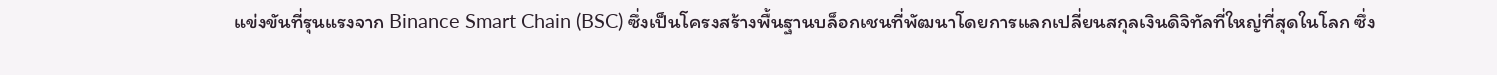แข่งขันที่รุนแรงจาก Binance Smart Chain (BSC) ซึ่งเป็นโครงสร้างพื้นฐานบล็อกเชนที่พัฒนาโดยการแลกเปลี่ยนสกุลเงินดิจิทัลที่ใหญ่ที่สุดในโลก ซึ่ง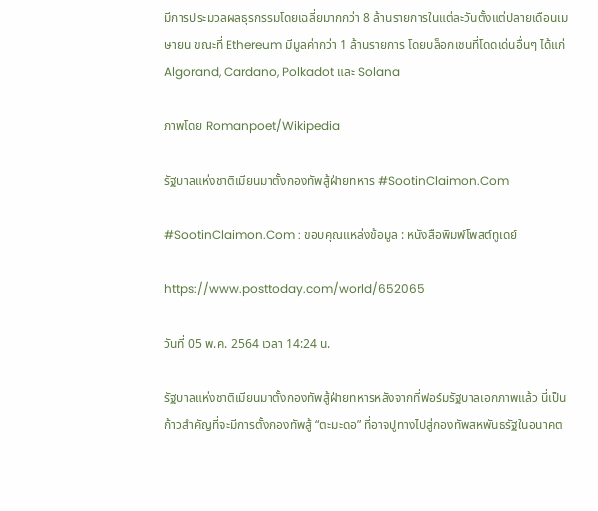มีการประมวลผลธุรกรรมโดยเฉลี่ยมากกว่า 8 ล้านรายการในแต่ละวันตั้งแต่ปลายเดือนเมษายน ขณะที่ Ethereum มีมูลค่ากว่า 1 ล้านรายการ โดยบล็อกเชนที่โดดเด่นอื่นๆ ได้แก่ Algorand, Cardano, Polkadot และ Solana

ภาพโดย Romanpoet/Wikipedia

รัฐบาลแห่งชาติเมียนมาตั้งกองทัพสู้ฝ่ายทหาร #SootinClaimon.Com

#SootinClaimon.Com : ขอบคุณแหล่งข้อมูล : หนังสือพิมพ์โพสต์ทูเดย์

https://www.posttoday.com/world/652065

วันที่ 05 พ.ค. 2564 เวลา 14:24 น.

รัฐบาลแห่งชาติเมียนมาตั้งกองทัพสู้ฝ่ายทหารหลังจากที่ฟอร์มรัฐบาลเอกภาพแล้ว นี่เป็นก้าวสำคัญที่จะมีการตั้งกองทัพสู้ “ตะมะดอ” ที่อาจปูทางไปสู่กองทัพสหพันธรัฐในอนาคต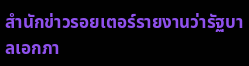สำนักข่าวรอยเตอร์รายงานว่ารัฐบาลเอกภา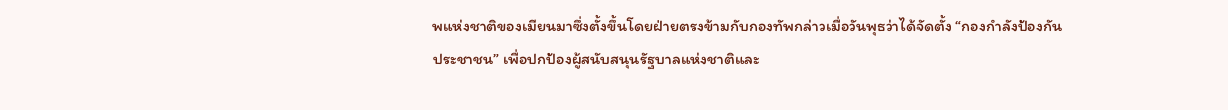พแห่งชาติของเมียนมาซึ่งตั้งขึ้นโดยฝ่ายตรงข้ามกับกองทัพกล่าวเมื่อวันพุธว่าได้จัดตั้ง “กองกำลังป้องกันประชาชน” เพื่อปกป้องผู้สนับสนุนรัฐบาลแห่งชาติและ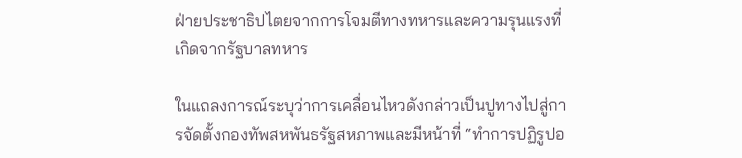ฝ่ายประชาธิปไตยจากการโจมตีทางทหารและความรุนแรงที่เกิดจากรัฐบาลทหาร

ในแถลงการณ์ระบุว่าการเคลื่อนไหวดังกล่าวเป็นปูทางไปสู่การจัดตั้งกองทัพสหพันธรัฐสหภาพและมีหน้าที่ “ทำการปฏิรูปอ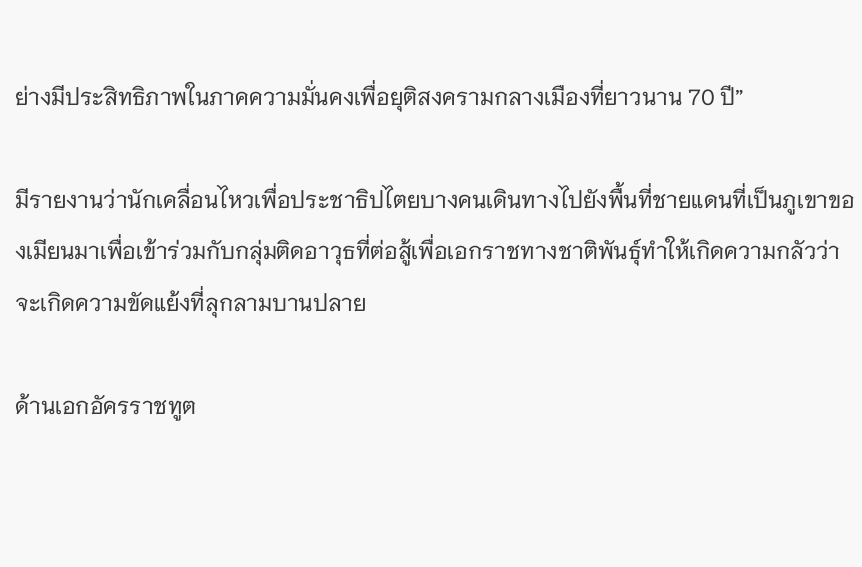ย่างมีประสิทธิภาพในภาคความมั่นคงเพื่อยุติสงครามกลางเมืองที่ยาวนาน 70 ปี”

มีรายงานว่านักเคลื่อนไหวเพื่อประชาธิปไตยบางคนเดินทางไปยังพื้นที่ชายแดนที่เป็นภูเขาของเมียนมาเพื่อเข้าร่วมกับกลุ่มติดอาวุธที่ต่อสู้เพื่อเอกราชทางชาติพันธุ์ทำให้เกิดความกลัวว่าจะเกิดความขัดแย้งที่ลุกลามบานปลาย

ด้านเอกอัครราชทูต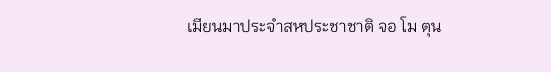เมียนมาประจำสหประชาชาติ จอ โม ตุน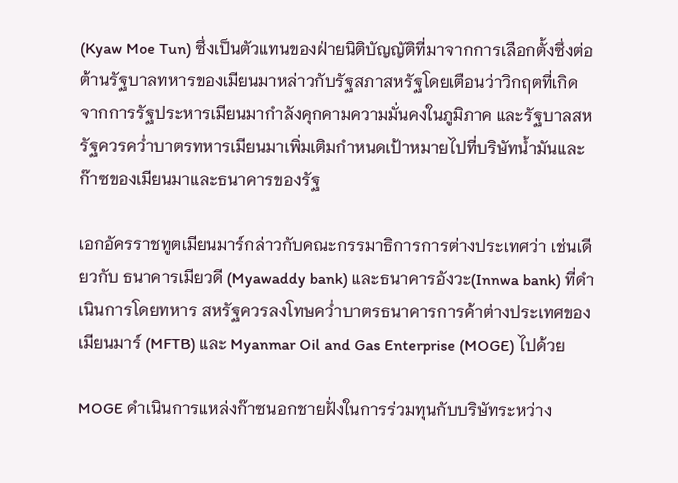(Kyaw Moe Tun) ซึ่งเป็นตัวแทนของฝ่ายนิติบัญญัติที่มาจากการเลือกตั้งซึ่งต่อต้านรัฐบาลทหารของเมียนมาหล่าวกับรัฐสภาสหรัฐโดยเตือนว่าวิกฤตที่เกิดจากการรัฐประหารเมียนมากำลังคุกคามความมั่นคงในภูมิภาค และรัฐบาลสหรัฐควรคว่ำบาตรทหารเมียนมาเพิ่มเติมกำหนดเป้าหมายไปที่บริษัทน้ำมันและก๊าซของเมียนมาและธนาคารของรัฐ

เอกอัครราชทูตเมียนมาร์กล่าวกับคณะกรรมาธิการการต่างประเทศว่า เช่นเดียวกับ ธนาคารเมียวดี (Myawaddy bank) และธนาคารอังวะ(Innwa bank) ที่ดำเนินการโดยทหาร สหรัฐควรลงโทษคว่ำบาตรธนาคารการค้าต่างประเทศของเมียนมาร์ (MFTB) และ Myanmar Oil and Gas Enterprise (MOGE) ไปด้วย

MOGE ดำเนินการแหล่งก๊าซนอกชายฝั่งในการร่วมทุนกับบริษัทระหว่าง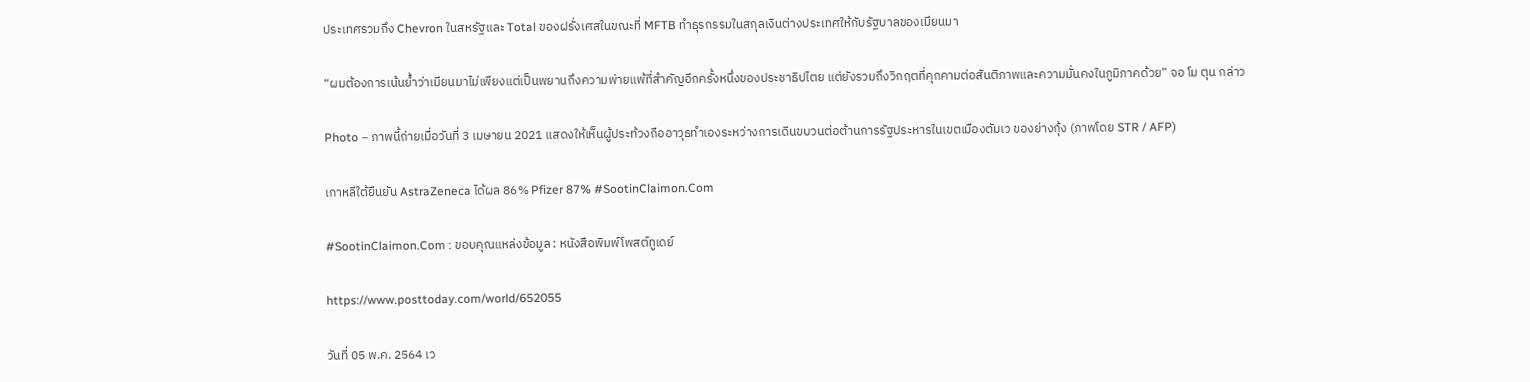ประเทศรวมถึง Chevron ในสหรัฐและ Total ของฝรั่งเศสในขณะที่ MFTB ทำธุรกรรมในสกุลเงินต่างประเทศให้กับรัฐบาลของเมียนมา

“ผมต้องการเน้นย้ำว่าเมียนมาไม่เพียงแต่เป็นพยานถึงความพ่ายแพ้ที่สำคัญอีกครั้งหนึ่งของประชาธิปไตย แต่ยังรวมถึงวิกฤตที่คุกคามต่อสันติภาพและความมั่นคงในภูมิภาคด้วย” จอ โม ตุน กล่าว

Photo – ภาพนี้ถ่ายเมื่อวันที่ 3 เมษายน 2021 แสดงให้เห็นผู้ประท้วงถืออาวุธทำเองระหว่างการเดินขบวนต่อต้านการรัฐประหารในเขตเมืองตัมเว ของย่างกุ้ง (ภาพโดย STR / AFP)

เกาหลีใต้ยืนยัน AstraZeneca ได้ผล 86% Pfizer 87% #SootinClaimon.Com

#SootinClaimon.Com : ขอบคุณแหล่งข้อมูล : หนังสือพิมพ์โพสต์ทูเดย์

https://www.posttoday.com/world/652055

วันที่ 05 พ.ค. 2564 เว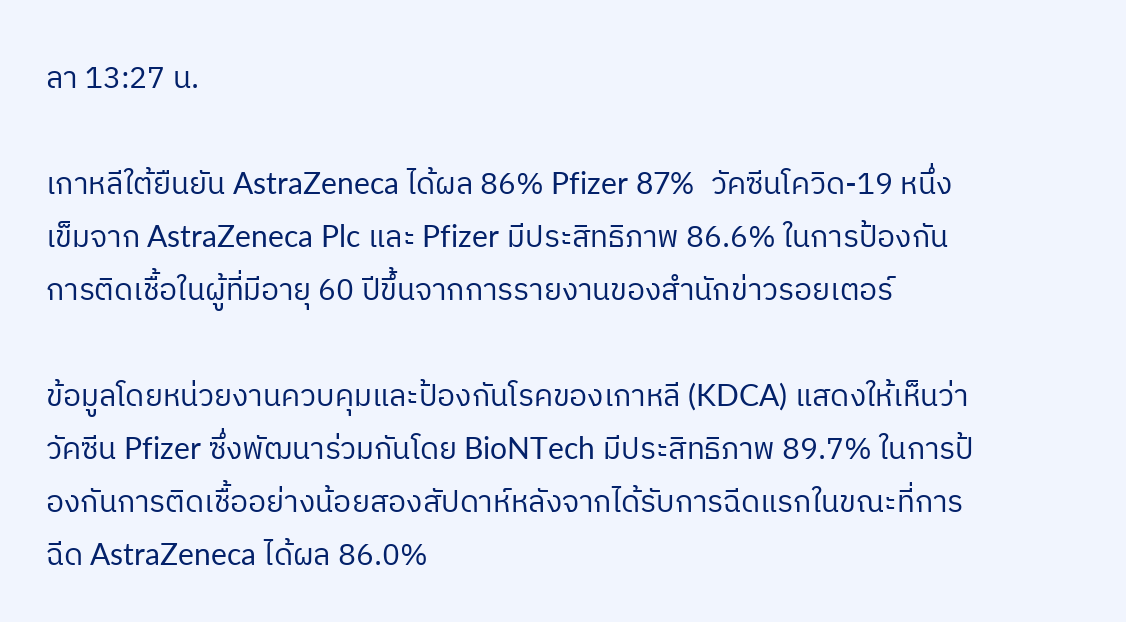ลา 13:27 น.

เกาหลีใต้ยืนยัน AstraZeneca ได้ผล 86% Pfizer 87%  วัคซีนโควิด-19 หนึ่งเข็มจาก AstraZeneca Plc และ Pfizer มีประสิทธิภาพ 86.6% ในการป้องกันการติดเชื้อในผู้ที่มีอายุ 60 ปีขึ้นจากการรายงานของสำนักข่าวรอยเตอร์

ข้อมูลโดยหน่วยงานควบคุมและป้องกันโรคของเกาหลี (KDCA) แสดงให้เห็นว่าวัคซีน Pfizer ซึ่งพัฒนาร่วมกันโดย BioNTech มีประสิทธิภาพ 89.7% ในการป้องกันการติดเชื้ออย่างน้อยสองสัปดาห์หลังจากได้รับการฉีดแรกในขณะที่การฉีด AstraZeneca ได้ผล 86.0%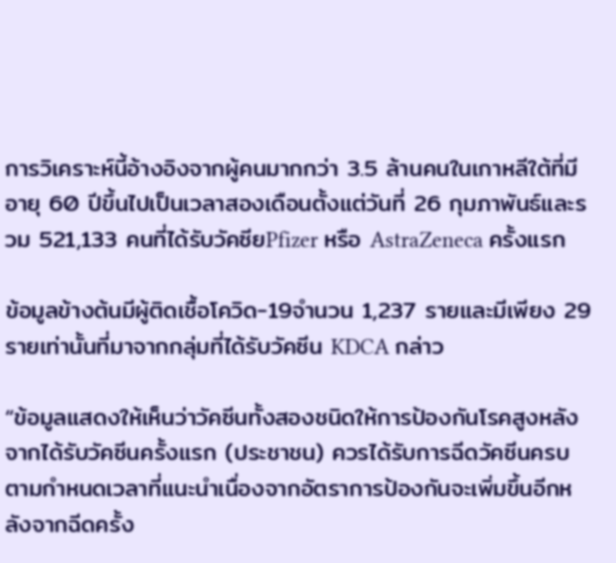การวิเคราะห์นี้อ้างอิงจากผู้คนมากกว่า 3.5 ล้านคนในเกาหลีใต้ที่มีอายุ 60 ปีขึ้นไปเป็นเวลาสองเดือนตั้งแต่วันที่ 26 กุมภาพันธ์และรวม 521,133 คนที่ได้รับวัคซียPfizer หรือ AstraZeneca ครั้งแรก

ข้อมูลข้างต้นมีผู้ติดเชื้อโควิด-19จำนวน 1,237 รายและมีเพียง 29 รายเท่านั้นที่มาจากกลุ่มที่ได้รับวัคซีน KDCA กล่าว

“ข้อมูลแสดงให้เห็นว่าวัคซีนทั้งสองชนิดให้การป้องกันโรคสูงหลังจากได้รับวัคซีนครั้งแรก (ประชาชน) ควรได้รับการฉีดวัคซีนครบตามกำหนดเวลาที่แนะนำเนื่องจากอัตราการป้องกันจะเพิ่มขึ้นอีกหลังจากฉีดครั้ง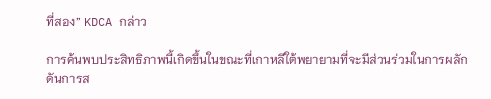ที่สอง” KDCA กล่าว

การค้นพบประสิทธิภาพนี้เกิดขึ้นในขณะที่เกาหลีใต้พยายามที่จะมีส่วนร่วมในการผลักดันการส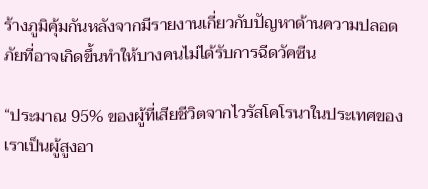ร้างภูมิคุ้มกันหลังจากมีรายงานเกี่ยวกับปัญหาด้านความปลอดภัยที่อาจเกิดขึ้นทำให้บางคนไม่ได้รับการฉีดวัคซีน

“ประมาณ 95% ของผู้ที่เสียชีวิตจากไวรัสโคโรนาในประเทศของเราเป็นผู้สูงอา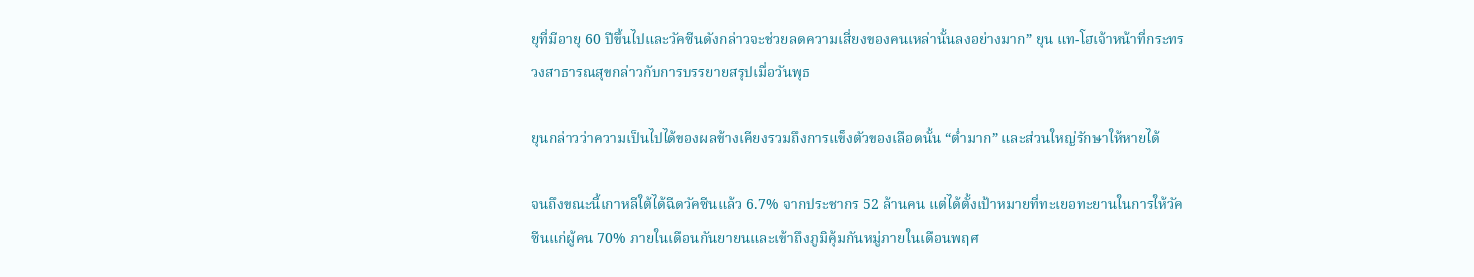ยุที่มีอายุ 60 ปีขึ้นไปและวัคซีนดังกล่าวจะช่วยลดความเสี่ยงของคนเหล่านั้นลงอย่างมาก” ยุน แท-โฮเจ้าหน้าที่กระทรวงสาธารณสุขกล่าวกับการบรรยายสรุปเมื่อวันพุธ

ยุนกล่าวว่าความเป็นไปได้ของผลข้างเคียงรวมถึงการแข็งตัวของเลือดนั้น “ต่ำมาก” และส่วนใหญ่รักษาให้หายได้

จนถึงขณะนี้เกาหลีใต้ได้ฉีดวัคซีนแล้ว 6.7% จากประชากร 52 ล้านคน แต่ได้ตั้งเป้าหมายที่ทะเยอทะยานในการให้วัคซีนแก่ผู้คน 70% ภายในเดือนกันยายนและเข้าถึงภูมิคุ้มกันหมู่ภายในเดือนพฤศ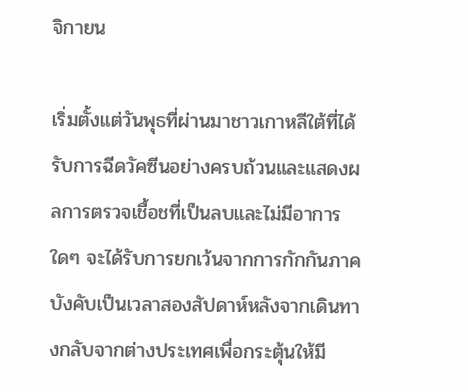จิกายน

เริ่มตั้งแต่วันพุธที่ผ่านมาชาวเกาหลีใต้ที่ได้รับการฉีดวัคซีนอย่างครบถ้วนและแสดงผลการตรวจเชื้อชที่เป็นลบและไม่มีอาการใดๆ จะได้รับการยกเว้นจากการกักกันภาคบังคับเป็นเวลาสองสัปดาห์หลังจากเดินทางกลับจากต่างประเทศเพื่อกระตุ้นให้มี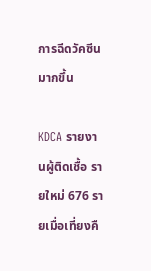การฉีดวัคซีนมากขึ้น

KDCA รายงานผู้ติดเชื้อ รายใหม่ 676 รายเมื่อเที่ยงคื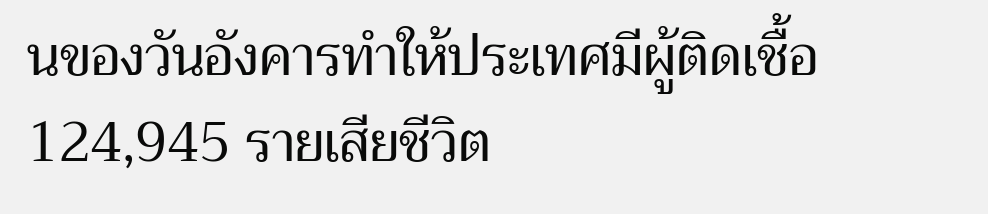นของวันอังคารทำให้ประเทศมีผู้ติดเชื้อ 124,945 รายเสียชีวิต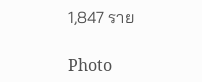1,847 ราย

Photo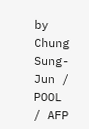by Chung Sung-Jun / POOL / AFP